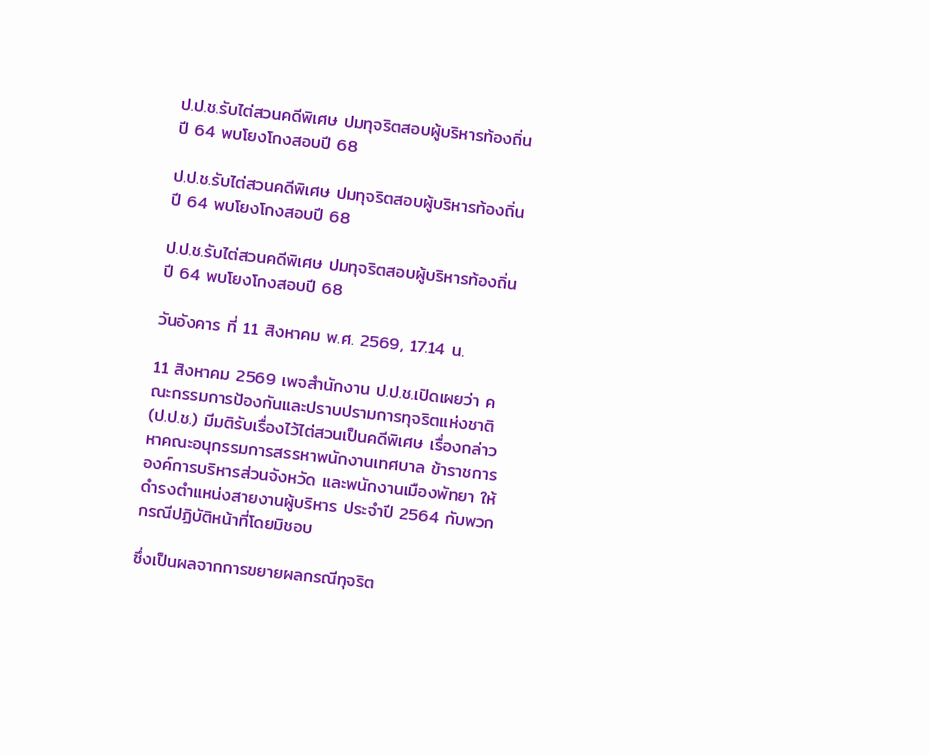ป.ป.ช.รับไต่สวนคดีพิเศษ ปมทุจริตสอบผู้บริหารท้องถิ่นปี 64 พบโยงโกงสอบปี 68

ป.ป.ช.รับไต่สวนคดีพิเศษ ปมทุจริตสอบผู้บริหารท้องถิ่นปี 64 พบโยงโกงสอบปี 68

ป.ป.ช.รับไต่สวนคดีพิเศษ ปมทุจริตสอบผู้บริหารท้องถิ่นปี 64 พบโยงโกงสอบปี 68

วันอังคาร ที่ 11 สิงหาคม พ.ศ. 2569, 17.14 น.

11 สิงหาคม 2569 เพจสำนักงาน ป.ป.ช.เปิดเผยว่า คณะกรรมการป้องกันและปราบปรามการทุจริตแห่งชาติ (ป.ป.ช.) มีมติรับเรื่องไว้ไต่สวนเป็นคดีพิเศษ เรื่องกล่าวหาคณะอนุกรรมการสรรหาพนักงานเทศบาล ข้าราชการองค์การบริหารส่วนจังหวัด และพนักงานเมืองพัทยา ให้ดำรงตำแหน่งสายงานผู้บริหาร ประจำปี 2564 กับพวก กรณีปฏิบัติหน้าที่โดยมิชอบ

ซึ่งเป็นผลจากการขยายผลกรณีทุจริต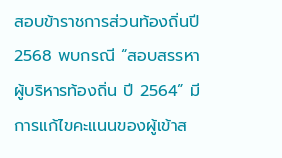สอบข้าราชการส่วนท้องถิ่นปี 2568 พบกรณี “สอบสรรหาผู้บริหารท้องถิ่น ปี 2564” มีการแก้ไขคะแนนของผู้เข้าส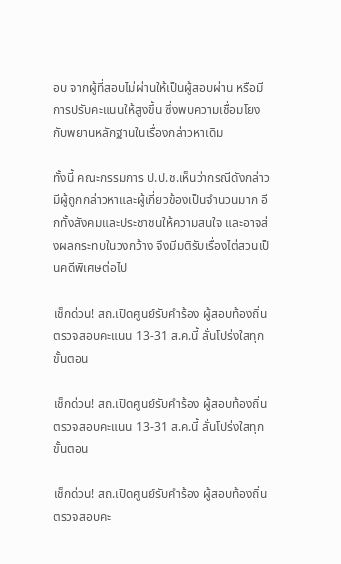อบ จากผู้ที่สอบไม่ผ่านให้เป็นผู้สอบผ่าน หรือมีการปรับคะแนนให้สูงขึ้น ซึ่งพบความเชื่อมโยงกับพยานหลักฐานในเรื่องกล่าวหาเดิม

ทั้งนี้ คณะกรรมการ ป.ป.ช.เห็นว่ากรณีดังกล่าวมีผู้ถูกกล่าวหาและผู้เกี่ยวข้องเป็นจำนวนมาก อีกทั้งสังคมและประชาชนให้ความสนใจ และอาจส่งผลกระทบในวงกว้าง จึงมีมติรับเรื่องไต่สวนเป็นคดีพิเศษต่อไป

เช็กด่วน! สถ.เปิดศูนย์รับคำร้อง ผู้สอบท้องถิ่น ตรวจสอบคะแนน 13-31 ส.ค.นี้ ลั่นโปร่งใสทุกขั้นตอน

เช็กด่วน! สถ.เปิดศูนย์รับคำร้อง ผู้สอบท้องถิ่น ตรวจสอบคะแนน 13-31 ส.ค.นี้ ลั่นโปร่งใสทุกขั้นตอน

เช็กด่วน! สถ.เปิดศูนย์รับคำร้อง ผู้สอบท้องถิ่น ตรวจสอบคะ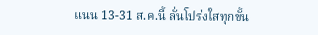แนน 13-31 ส.ค.นี้ ลั่นโปร่งใสทุกขั้น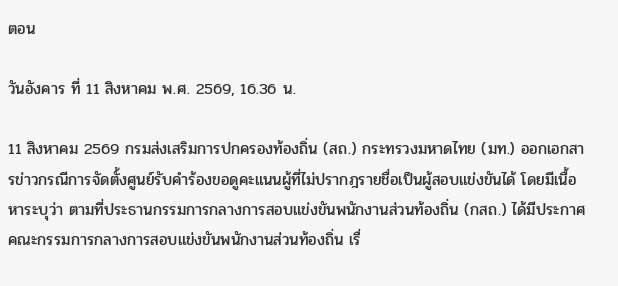ตอน

วันอังคาร ที่ 11 สิงหาคม พ.ศ. 2569, 16.36 น.

11 สิงหาคม 2569 กรมส่งเสริมการปกครองท้องถิ่น (สถ.) กระทรวงมหาดไทย (มท.) ออกเอกสารข่าวกรณีการจัดตั้งศูนย์รับคำร้องขอดูคะแนนผู้ที่ไม่ปรากฎรายชื่อเป็นผู้สอบแข่งขันได้ โดยมีเนื้อหาระบุว่า ตามที่ประธานกรรมการกลางการสอบแข่งขันพนักงานส่วนท้องถิ่น (กสถ.) ได้มีประกาศคณะกรรมการกลางการสอบแข่งขันพนักงานส่วนท้องถิ่น เรื่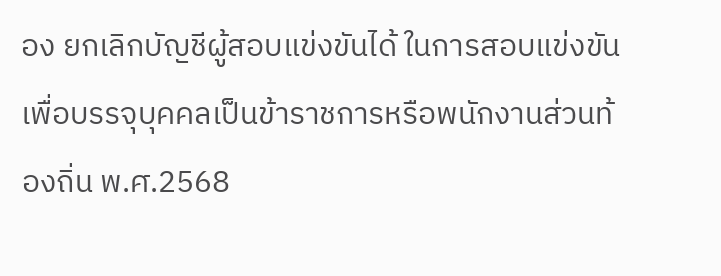อง ยกเลิกบัญชีผู้สอบแข่งขันได้ ในการสอบแข่งขันเพื่อบรรจุบุคคลเป็นข้าราชการหรือพนักงานส่วนท้องถิ่น พ.ศ.2568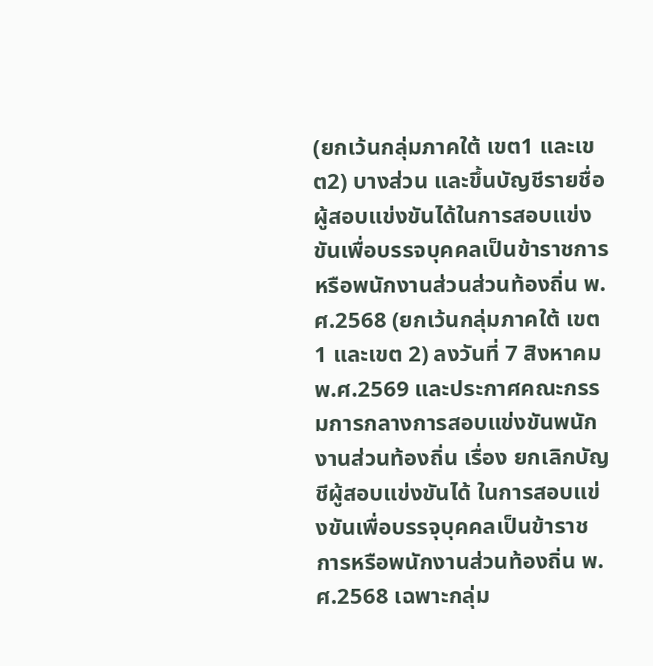(ยกเว้นกลุ่มภาคใต้ เขต1 และเขต2) บางส่วน และขึ้นบัญชีรายชื่อผู้สอบแข่งขันได้ในการสอบแข่งขันเพื่อบรรจบุคคลเป็นข้าราชการหรือพนักงานส่วนส่วนท้องถิ่น พ.ศ.2568 (ยกเว้นกลุ่มภาคใต้ เขต 1 และเขต 2) ลงวันที่ 7 สิงหาคม พ.ศ.2569 และประกาศคณะกรรมการกลางการสอบแข่งขันพนักงานส่วนท้องถิ่น เรื่อง ยกเลิกบัญชีผู้สอบแข่งขันได้ ในการสอบแข่งขันเพื่อบรรจุบุคคลเป็นข้าราชการหรือพนักงานส่วนท้องถิ่น พ.ศ.2568 เฉพาะกลุ่ม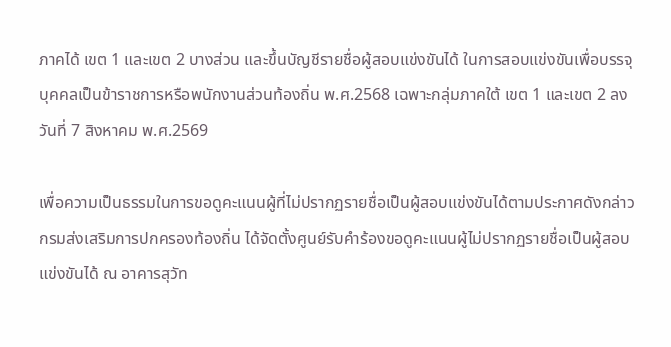ภาคได้ เขต 1 และเขต 2 บางส่วน และขึ้นบัญชีรายชื่อผู้สอบแข่งขันได้ ในการสอบแข่งขันเพื่อบรรจุบุคคลเป็นข้าราชการหรือพนักงานส่วนท้องถิ่น พ.ศ.2568 เฉพาะกลุ่มภาคใต้ เขต 1 และเขต 2 ลงวันที่ 7 สิงหาคม พ.ศ.2569

เพื่อความเป็นธรรมในการขอดูคะแนนผู้ที่ไม่ปรากฏรายชื่อเป็นผู้สอบแข่งขันได้ตามประกาศดังกล่าว กรมส่งเสริมการปกครองท้องถิ่น ได้จัดตั้งศูนย์รับคำร้องขอดูคะแนนผู้ไม่ปรากฏรายชื่อเป็นผู้สอบแข่งขันได้ ณ อาคารสุวัท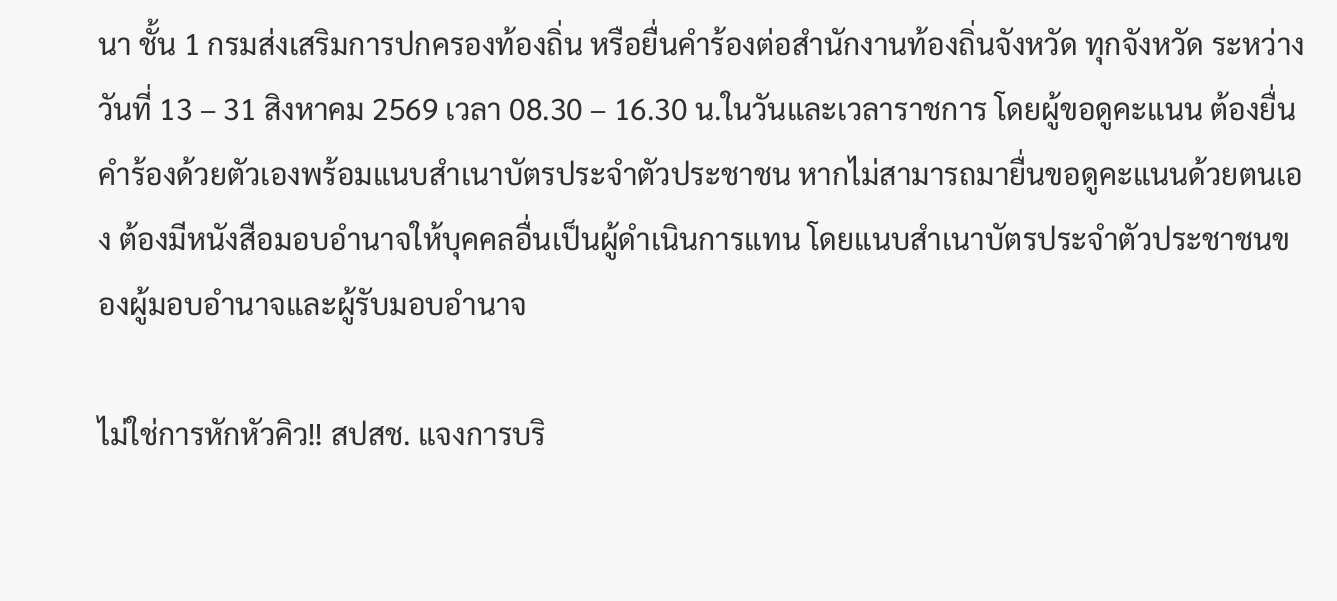นา ชั้น 1 กรมส่งเสริมการปกครองท้องถิ่น หรือยื่นคำร้องต่อสำนักงานท้องถิ่นจังหวัด ทุกจังหวัด ระหว่างวันที่ 13 – 31 สิงหาคม 2569 เวลา 08.30 – 16.30 น.ในวันและเวลาราชการ โดยผู้ขอดูคะแนน ต้องยื่นคำร้องด้วยตัวเองพร้อมแนบสำเนาบัตรประจำตัวประชาชน หากไม่สามารถมายื่นขอดูคะแนนด้วยตนเอง ต้องมีหนังสือมอบอำนาจให้บุคคลอื่นเป็นผู้ดำเนินการแทน โดยแนบสำเนาบัตรประจำตัวประชาชนของผู้มอบอำนาจและผู้รับมอบอำนาจ

ไม่ใช่การหักหัวคิว!! สปสช. แจงการบริ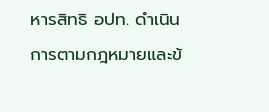หารสิทธิ อปท. ดำเนินการตามกฎหมายและข้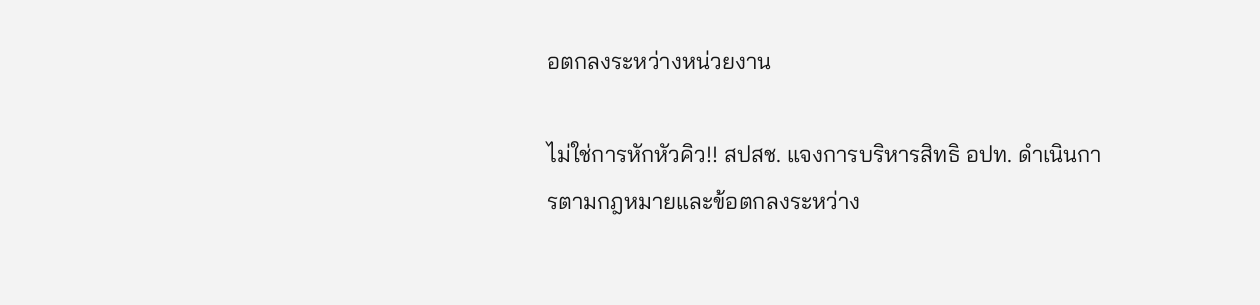อตกลงระหว่างหน่วยงาน

ไม่ใช่การหักหัวคิว!! สปสช. แจงการบริหารสิทธิ อปท. ดำเนินการตามกฎหมายและข้อตกลงระหว่าง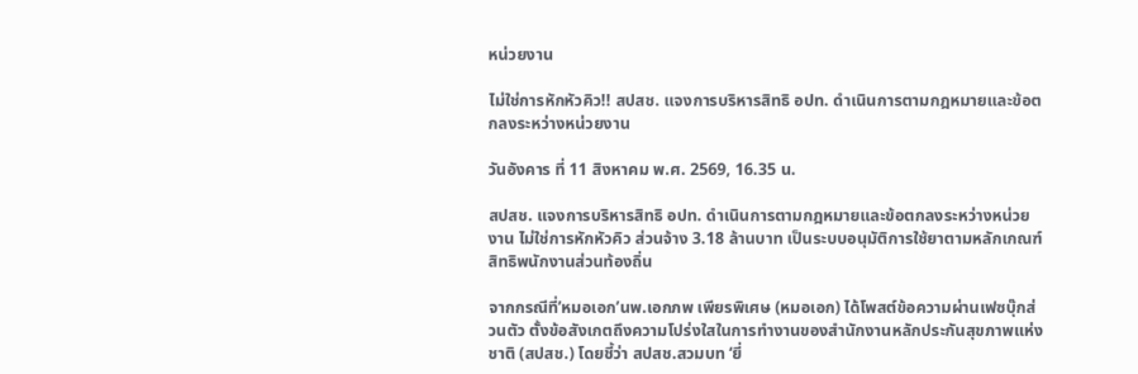หน่วยงาน

ไม่ใช่การหักหัวคิว!! สปสช. แจงการบริหารสิทธิ อปท. ดำเนินการตามกฎหมายและข้อตกลงระหว่างหน่วยงาน

วันอังคาร ที่ 11 สิงหาคม พ.ศ. 2569, 16.35 น.

สปสช. แจงการบริหารสิทธิ อปท. ดำเนินการตามกฎหมายและข้อตกลงระหว่างหน่วยงาน ไม่ใช่การหักหัวคิว ส่วนจ้าง 3.18 ล้านบาท เป็นระบบอนุมัติการใช้ยาตามหลักเกณฑ์สิทธิพนักงานส่วนท้องถิ่น

จากกรณีที่’หมอเอก’นพ.เอกภพ เพียรพิเศษ (หมอเอก) ได้โพสต์ข้อความผ่านเฟซบุ๊กส่วนตัว ตั้งข้อสังเกตถึงความโปร่งใสในการทำงานของสำนักงานหลักประกันสุขภาพแห่งชาติ (สปสช.) โดยชี้ว่า สปสช.สวมบท ‘ยี่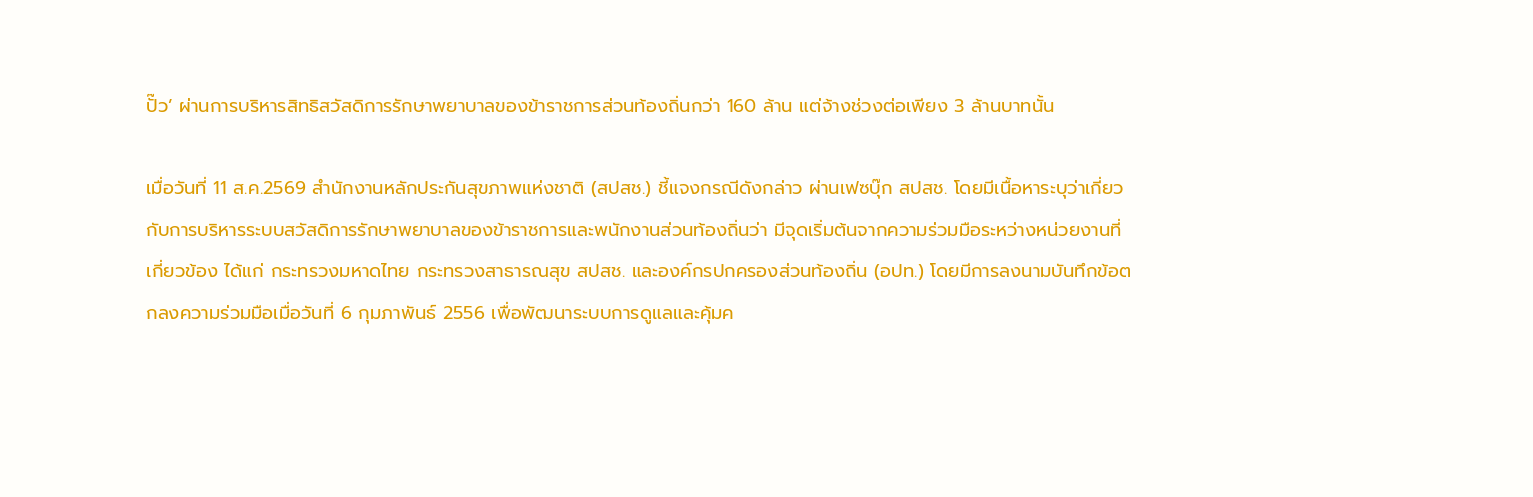ปั๊ว’ ผ่านการบริหารสิทธิสวัสดิการรักษาพยาบาลของข้าราชการส่วนท้องถิ่นกว่า 160 ล้าน แต่จ้างช่วงต่อเพียง 3 ล้านบาทนั้น

เมื่อวันที่ 11 ส.ค.2569 สำนักงานหลักประกันสุขภาพแห่งชาติ (สปสช.) ชี้แจงกรณีดังกล่าว ผ่านเฟซบุ๊ก สปสช. โดยมีเนื้อหาระบุว่าเกี่ยวกับการบริหารระบบสวัสดิการรักษาพยาบาลของข้าราชการและพนักงานส่วนท้องถิ่นว่า มีจุดเริ่มต้นจากความร่วมมือระหว่างหน่วยงานที่เกี่ยวข้อง ได้แก่ กระทรวงมหาดไทย กระทรวงสาธารณสุข สปสช. และองค์กรปกครองส่วนท้องถิ่น (อปท.) โดยมีการลงนามบันทึกข้อตกลงความร่วมมือเมื่อวันที่ 6 กุมภาพันธ์ 2556 เพื่อพัฒนาระบบการดูแลและคุ้มค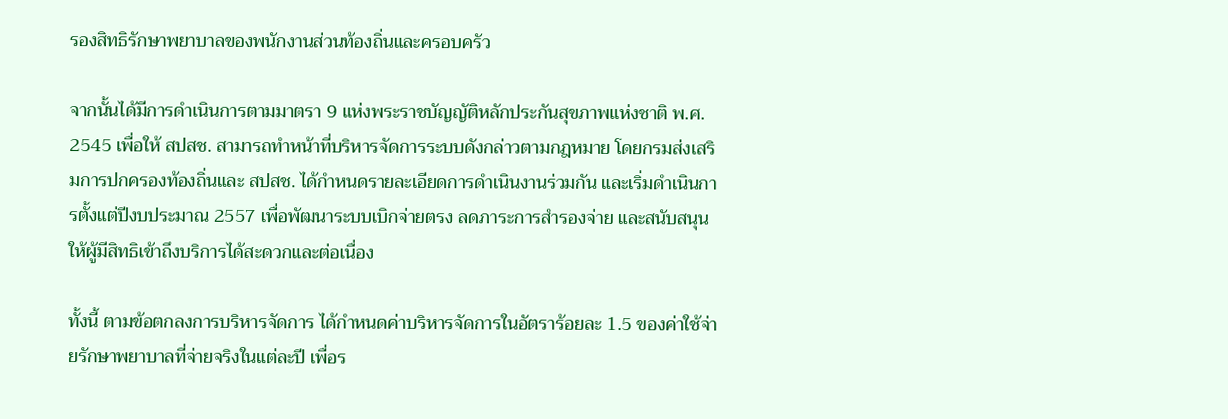รองสิทธิรักษาพยาบาลของพนักงานส่วนท้องถิ่นและครอบครัว

จากนั้นได้มีการดำเนินการตามมาตรา 9 แห่งพระราชบัญญัติหลักประกันสุขภาพแห่งชาติ พ.ศ. 2545 เพื่อให้ สปสช. สามารถทำหน้าที่บริหารจัดการระบบดังกล่าวตามกฎหมาย โดยกรมส่งเสริมการปกครองท้องถิ่นและ สปสช. ได้กำหนดรายละเอียดการดำเนินงานร่วมกัน และเริ่มดำเนินการตั้งแต่ปีงบประมาณ 2557 เพื่อพัฒนาระบบเบิกจ่ายตรง ลดภาระการสำรองจ่าย และสนับสนุนให้ผู้มีสิทธิเข้าถึงบริการได้สะดวกและต่อเนื่อง

ทั้งนี้ ตามข้อตกลงการบริหารจัดการ ได้กำหนดค่าบริหารจัดการในอัตราร้อยละ 1.5 ของค่าใช้จ่ายรักษาพยาบาลที่จ่ายจริงในแต่ละปี เพื่อร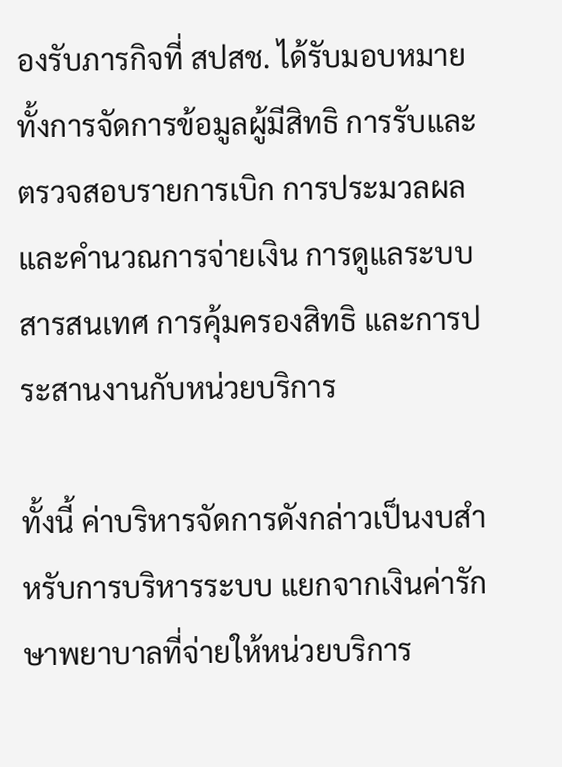องรับภารกิจที่ สปสช. ได้รับมอบหมาย ทั้งการจัดการข้อมูลผู้มีสิทธิ การรับและตรวจสอบรายการเบิก การประมวลผลและคำนวณการจ่ายเงิน การดูแลระบบสารสนเทศ การคุ้มครองสิทธิ และการประสานงานกับหน่วยบริการ

ทั้งนี้ ค่าบริหารจัดการดังกล่าวเป็นงบสำหรับการบริหารระบบ แยกจากเงินค่ารักษาพยาบาลที่จ่ายให้หน่วยบริการ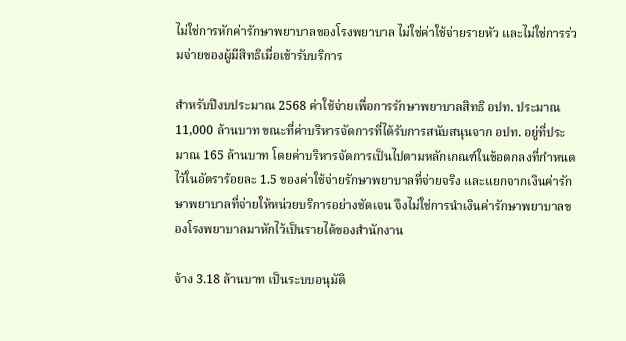ไม่ใช่การหักค่ารักษาพยาบาลของโรงพยาบาล ไม่ใช่ค่าใช้จ่ายรายหัว และไม่ใช่การร่วมจ่ายของผู้มีสิทธิเมื่อเข้ารับบริการ

สำหรับปีงบประมาณ 2568 ค่าใช้จ่ายเพื่อการรักษาพยาบาลสิทธิ อปท. ประมาณ 11,000 ล้านบาท ขณะที่ค่าบริหารจัดการที่ได้รับการสนับสนุนจาก อปท. อยู่ที่ประมาณ 165 ล้านบาท โดยค่าบริหารจัดการเป็นไปตามหลักเกณฑ์ในข้อตกลงที่กำหนดไว้ในอัตราร้อยละ 1.5 ของค่าใช้จ่ายรักษาพยาบาลที่จ่ายจริง และแยกจากเงินค่ารักษาพยาบาลที่จ่ายให้หน่วยบริการอย่างชัดเจน จึงไม่ใช่การนำเงินค่ารักษาพยาบาลของโรงพยาบาลมาหักไว้เป็นรายได้ของสำนักงาน

จ้าง 3.18 ล้านบาท เป็นระบบอนุมัติ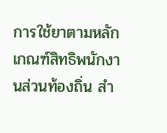การใช้ยาตามหลักเกณฑ์สิทธิพนักงานส่วนท้องถิ่น สำ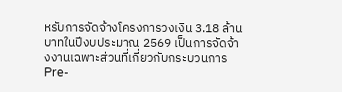หรับการจัดจ้างโครงการวงเงิน 3.18 ล้านบาทในปีงบประมาณ 2569 เป็นการจัดจ้างงานเฉพาะส่วนที่เกี่ยวกับกระบวนการ Pre-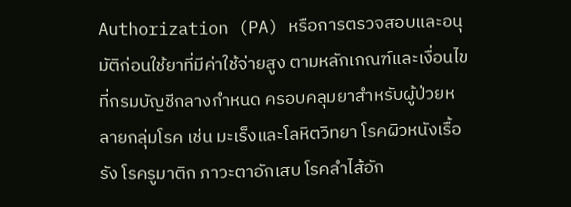Authorization (PA) หรือการตรวจสอบและอนุมัติก่อนใช้ยาที่มีค่าใช้จ่ายสูง ตามหลักเกณฑ์และเงื่อนไขที่กรมบัญชีกลางกำหนด ครอบคลุมยาสำหรับผู้ป่วยหลายกลุ่มโรค เช่น มะเร็งและโลหิตวิทยา โรคผิวหนังเรื้อรัง โรครูมาติก ภาวะตาอักเสบ โรคลำไส้อัก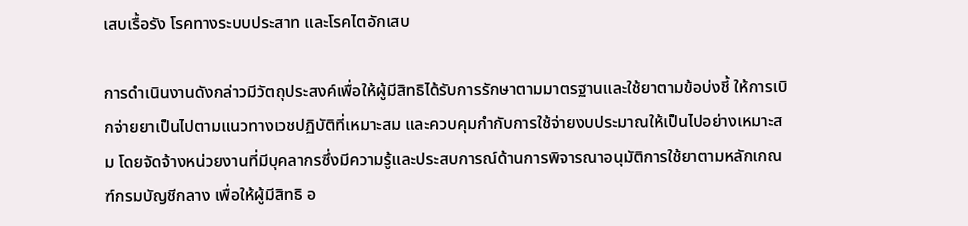เสบเรื้อรัง โรคทางระบบประสาท และโรคไตอักเสบ

การดำเนินงานดังกล่าวมีวัตถุประสงค์เพื่อให้ผู้มีสิทธิได้รับการรักษาตามมาตรฐานและใช้ยาตามข้อบ่งชี้ ให้การเบิกจ่ายยาเป็นไปตามแนวทางเวชปฏิบัติที่เหมาะสม และควบคุมกำกับการใช้จ่ายงบประมาณให้เป็นไปอย่างเหมาะสม โดยจัดจ้างหน่วยงานที่มีบุคลากรซึ่งมีความรู้และประสบการณ์ด้านการพิจารณาอนุมัติการใช้ยาตามหลักเกณฑ์กรมบัญชีกลาง เพื่อให้ผู้มีสิทธิ อ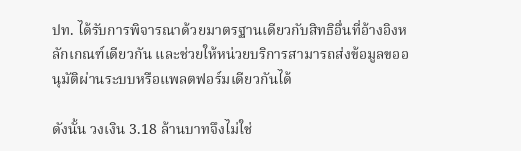ปท. ได้รับการพิจารณาด้วยมาตรฐานเดียวกับสิทธิอื่นที่อ้างอิงหลักเกณฑ์เดียวกัน และช่วยให้หน่วยบริการสามารถส่งข้อมูลขออนุมัติผ่านระบบหรือแพลตฟอร์มเดียวกันได้

ดังนั้น วงเงิน 3.18 ล้านบาทจึงไม่ใช่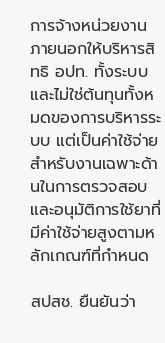การจ้างหน่วยงานภายนอกให้บริหารสิทธิ อปท. ทั้งระบบ และไม่ใช่ต้นทุนทั้งหมดของการบริหารระบบ แต่เป็นค่าใช้จ่ายสำหรับงานเฉพาะด้านในการตรวจสอบและอนุมัติการใช้ยาที่มีค่าใช้จ่ายสูงตามหลักเกณฑ์ที่กำหนด

สปสช. ยืนยันว่า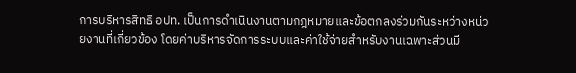การบริหารสิทธิ อปท. เป็นการดำเนินงานตามกฎหมายและข้อตกลงร่วมกันระหว่างหน่วยงานที่เกี่ยวข้อง โดยค่าบริหารจัดการระบบและค่าใช้จ่ายสำหรับงานเฉพาะส่วนมี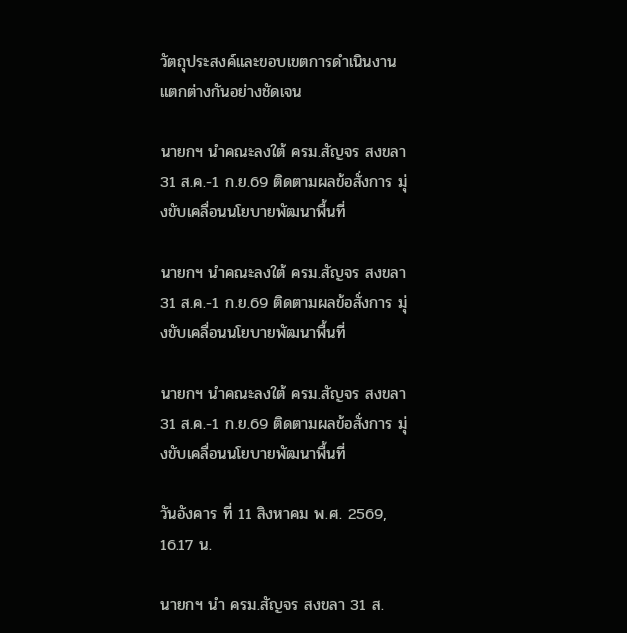วัตถุประสงค์และขอบเขตการดำเนินงานแตกต่างกันอย่างชัดเจน

นายกฯ นำคณะลงใต้ ครม.สัญจร สงขลา 31 ส.ค.-1 ก.ย.69 ติดตามผลข้อสั่งการ มุ่งขับเคลื่อนนโยบายพัฒนาพื้นที่

นายกฯ นำคณะลงใต้ ครม.สัญจร สงขลา 31 ส.ค.-1 ก.ย.69 ติดตามผลข้อสั่งการ มุ่งขับเคลื่อนนโยบายพัฒนาพื้นที่

นายกฯ นำคณะลงใต้ ครม.สัญจร สงขลา 31 ส.ค.-1 ก.ย.69 ติดตามผลข้อสั่งการ มุ่งขับเคลื่อนนโยบายพัฒนาพื้นที่

วันอังคาร ที่ 11 สิงหาคม พ.ศ. 2569, 16.17 น.

นายกฯ นำ ครม.สัญจร สงขลา 31 ส.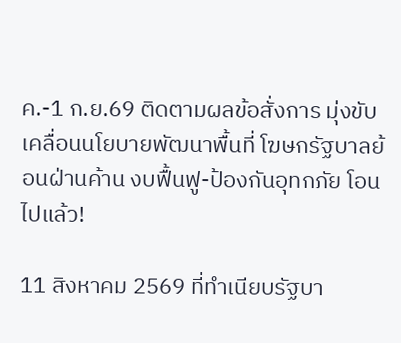ค.-1 ก.ย.69 ติดตามผลข้อสั่งการ มุ่งขับเคลื่อนนโยบายพัฒนาพื้นที่ โฆษกรัฐบาลย้อนฝ่านค้าน งบฟื้นฟู-ป้องกันอุทกภัย โอนไปแล้ว!

11 สิงหาคม 2569 ที่ทำเนียบรัฐบา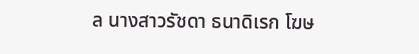ล นางสาวรัชดา ธนาดิเรก โฆษ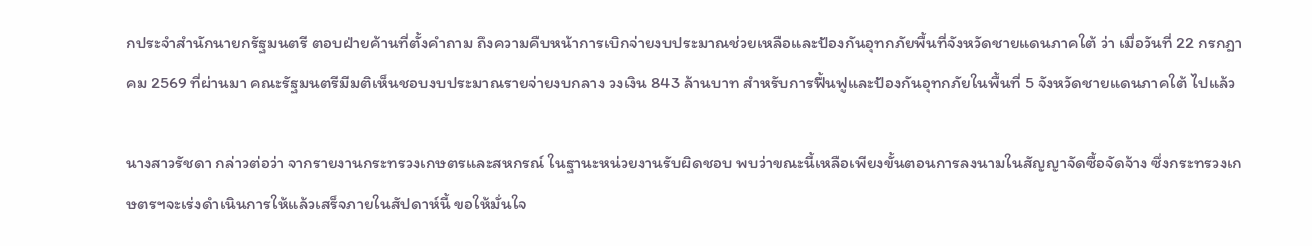กประจำสำนักนายกรัฐมนตรี ตอบฝ่ายค้านที่ตั้งคำถาม ถึงความคืบหน้าการเบิกจ่ายงบประมาณช่วยเหลือและป้องกันอุทกภัยพื้นที่จังหวัดชายแดนภาคใต้ ว่า เมื่อวันที่ 22 กรกฎาคม 2569 ที่ผ่านมา คณะรัฐมนตรีมีมติเห็นชอบงบประมาณรายจ่ายงบกลาง วงเงิน 843 ล้านบาท สำหรับการฟื้นฟูและป้องกันอุทกภัยในพื้นที่ 5 จังหวัดชายแดนภาคใต้ ไปแล้ว

นางสาวรัชดา กล่าวต่อว่า จากรายงานกระทรวงเกษตรและสหกรณ์ ในฐานะหน่วยงานรับผิดชอบ พบว่าขณะนี้เหลือเพียงขั้นตอนการลงนามในสัญญาจัดซื้อจัดจ้าง ซึ่งกระทรวงเกษตรฯจะเร่งดำเนินการให้แล้วเสร็จภายในสัปดาห์นี้ ขอให้มั่นใจ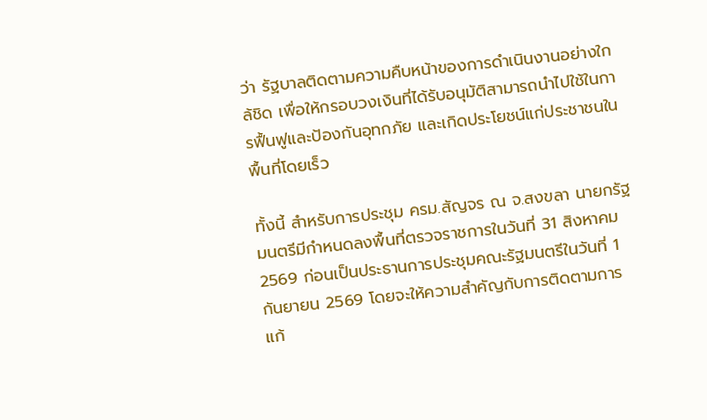ว่า รัฐบาลติดตามความคืบหน้าของการดำเนินงานอย่างใกล้ชิด เพื่อให้กรอบวงเงินที่ได้รับอนุมัติสามารถนำไปใช้ในการฟื้นฟูและป้องกันอุทกภัย และเกิดประโยชน์แก่ประชาชนในพื้นที่โดยเร็ว

ทั้งนี้ สำหรับการประชุม ครม.สัญจร ณ จ.สงขลา นายกรัฐมนตรีมีกำหนดลงพื้นที่ตรวจราชการในวันที่ 31 สิงหาคม 2569 ก่อนเป็นประธานการประชุมคณะรัฐมนตรีในวันที่ 1 กันยายน 2569 โดยจะให้ความสำคัญกับการติดตามการแก้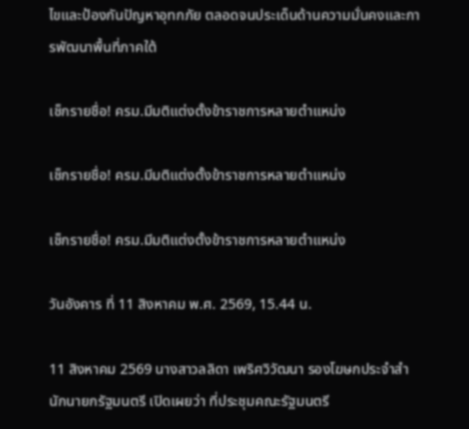ไขและป้องกันปัญหาอุทกภัย ตลอดจนประเด็นด้านความมั่นคงและการพัฒนาพื้นที่ภาคใต้

เช็กรายชื่อ! ครม.มีมติแต่งตั้งข้าราชการหลายตำแหน่ง

เช็กรายชื่อ! ครม.มีมติแต่งตั้งข้าราชการหลายตำแหน่ง

เช็กรายชื่อ! ครม.มีมติแต่งตั้งข้าราชการหลายตำแหน่ง

วันอังคาร ที่ 11 สิงหาคม พ.ศ. 2569, 15.44 น.

11 สิงหาคม 2569 นางสาวลลิดา เพริศวิวัฒนา รองโฆษกประจำสำนักนายกรัฐมนตรี เปิดเผยว่า ที่ประชุมคณะรัฐมนตรี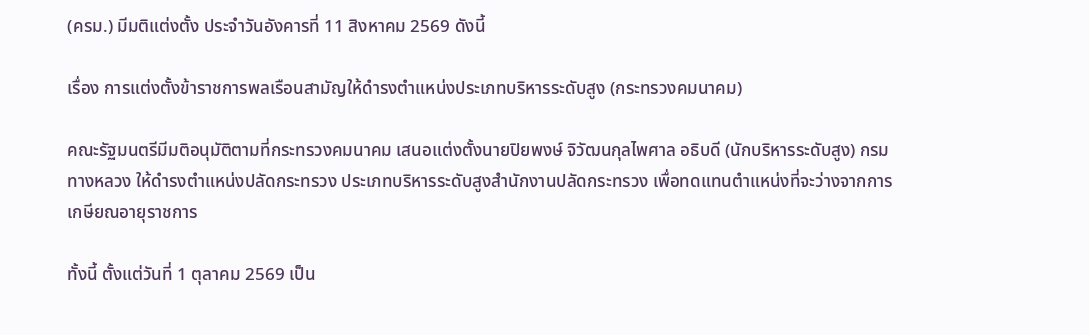(ครม.) มีมติแต่งตั้ง ประจำวันอังคารที่ 11 สิงหาคม 2569 ดังนี้

เรื่อง การแต่งตั้งข้าราชการพลเรือนสามัญให้ดำรงตำแหน่งประเภทบริหารระดับสูง (กระทรวงคมนาคม)

คณะรัฐมนตรีมีมติอนุมัติตามที่กระทรวงคมนาคม เสนอแต่งตั้งนายปิยพงษ์ จิวัฒนกุลไพศาล อธิบดี (นักบริหารระดับสูง) กรมทางหลวง ให้ดำรงตำแหน่งปลัดกระทรวง ประเภทบริหารระดับสูงสำนักงานปลัดกระทรวง เพื่อทดแทนตำแหน่งที่จะว่างจากการเกษียณอายุราชการ

ทั้งนี้ ตั้งแต่วันที่ 1 ตุลาคม 2569 เป็น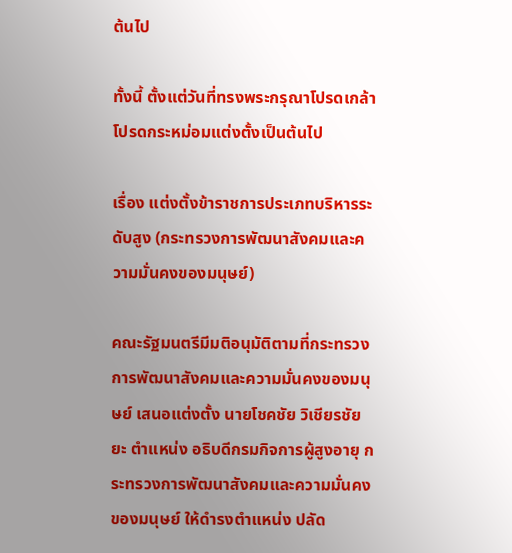ต้นไป

ทั้งนี้ ตั้งแต่วันที่ทรงพระกรุณาโปรดเกล้าโปรดกระหม่อมแต่งตั้งเป็นต้นไป

เรื่อง แต่งตั้งข้าราชการประเภทบริหารระดับสูง (กระทรวงการพัฒนาสังคมและความมั่นคงของมนุษย์)

คณะรัฐมนตรีมีมติอนุมัติตามที่กระทรวงการพัฒนาสังคมและความมั่นคงของมนุษย์ เสนอแต่งตั้ง นายโชคชัย วิเชียรชัยยะ ตำแหน่ง อธิบดีกรมกิจการผู้สูงอายุ กระทรวงการพัฒนาสังคมและความมั่นคงของมนุษย์ ให้ดำรงตำแหน่ง ปลัด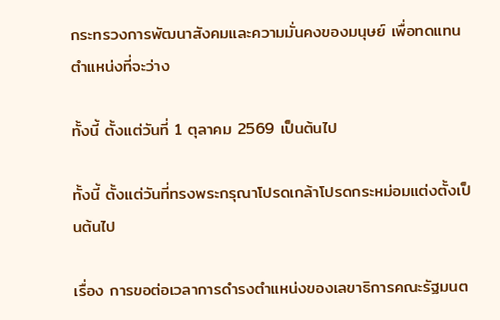กระทรวงการพัฒนาสังคมและความมั่นคงของมนุษย์ เพื่อทดแทนตำแหน่งที่จะว่าง

ทั้งนี้ ตั้งแต่วันที่ 1 ตุลาคม 2569 เป็นต้นไป

ทั้งนี้ ตั้งแต่วันที่ทรงพระกรุณาโปรดเกล้าโปรดกระหม่อมแต่งตั้งเป็นต้นไป

เรื่อง การขอต่อเวลาการดำรงตำแหน่งของเลขาธิการคณะรัฐมนต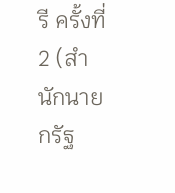รี ครั้งที่ 2 (สำนักนายกรัฐ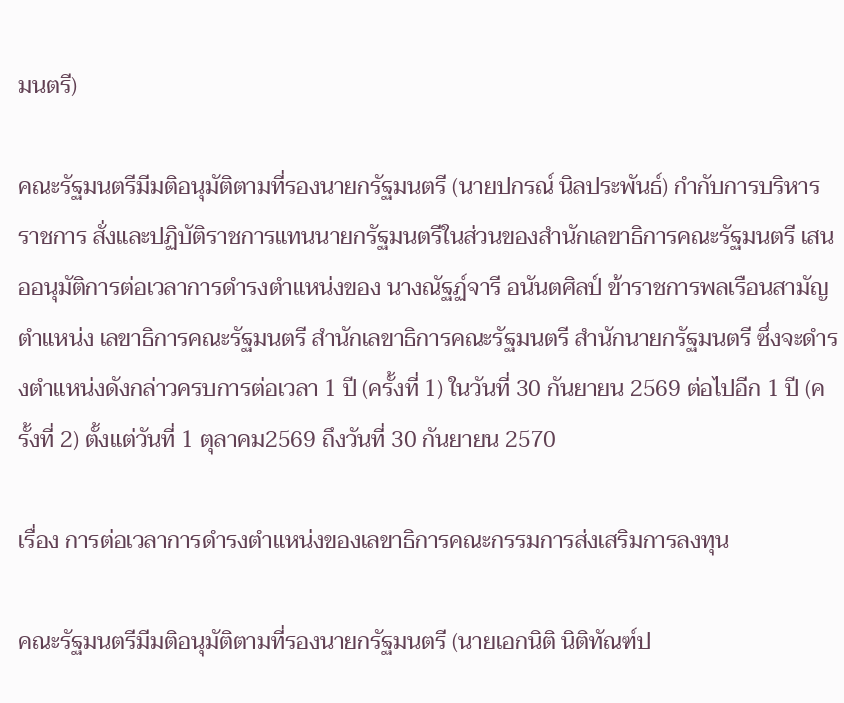มนตรี)

คณะรัฐมนตรีมีมติอนุมัติตามที่รองนายกรัฐมนตรี (นายปกรณ์ นิลประพันธ์) กำกับการบริหารราชการ สั่งและปฏิบัติราชการแทนนายกรัฐมนตรีในส่วนของสำนักเลขาธิการคณะรัฐมนตรี เสนออนุมัติการต่อเวลาการดำรงตำแหน่งของ นางณัฐฏ์จารี อนันตศิลป์ ข้าราชการพลเรือนสามัญ ตำแหน่ง เลขาธิการคณะรัฐมนตรี สำนักเลขาธิการคณะรัฐมนตรี สำนักนายกรัฐมนตรี ซึ่งจะดำรงตำแหน่งดังกล่าวครบการต่อเวลา 1 ปี (ครั้งที่ 1) ในวันที่ 30 กันยายน 2569 ต่อไปอีก 1 ปี (ครั้งที่ 2) ตั้งแต่วันที่ 1 ตุลาคม2569 ถึงวันที่ 30 กันยายน 2570

เรื่อง การต่อเวลาการดำรงตำแหน่งของเลขาธิการคณะกรรมการส่งเสริมการลงทุน

คณะรัฐมนตรีมีมติอนุมัติตามที่รองนายกรัฐมนตรี (นายเอกนิติ นิติทัณฑ์ป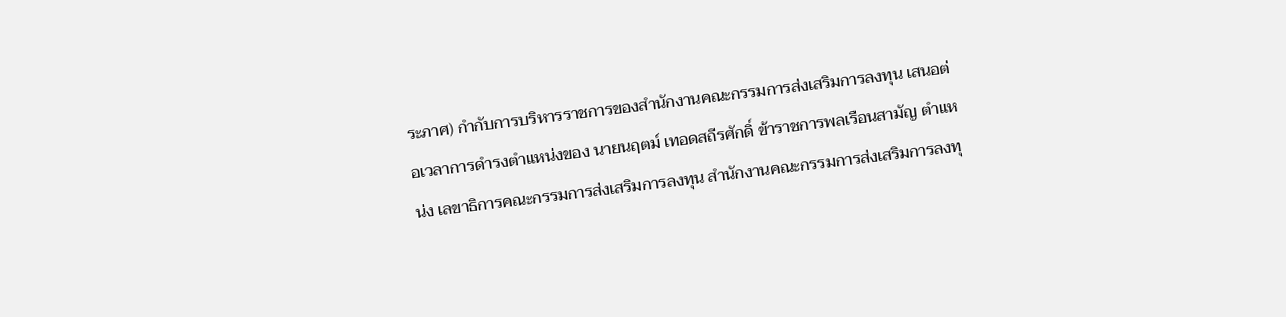ระภาศ) กำกับการบริหารราชการของสำนักงานคณะกรรมการส่งเสริมการลงทุน เสนอต่อเวลาการดำรงตำแหน่งของ นายนฤตม์ เทอดสถีรศักดิ์ ข้าราชการพลเรือนสามัญ ตำแหน่ง เลขาธิการคณะกรรมการส่งเสริมการลงทุน สำนักงานคณะกรรมการส่งเสริมการลงทุ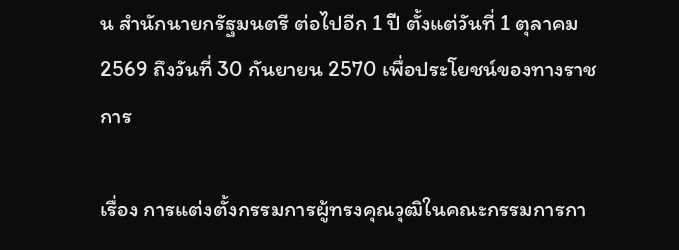น สำนักนายกรัฐมนตรี ต่อไปอีก 1 ปี ตั้งแต่วันที่ 1 ตุลาคม 2569 ถึงวันที่ 30 กันยายน 2570 เพื่อประโยชน์ของทางราชการ

เรื่อง การแต่งตั้งกรรมการผู้ทรงคุณวุฒิในคณะกรรมการกา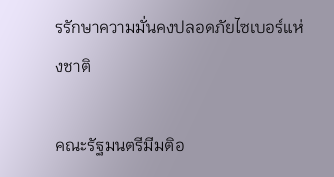รรักษาความมั่นคงปลอดภัยไซเบอร์แห่งชาติ

คณะรัฐมนตรีมีมติอ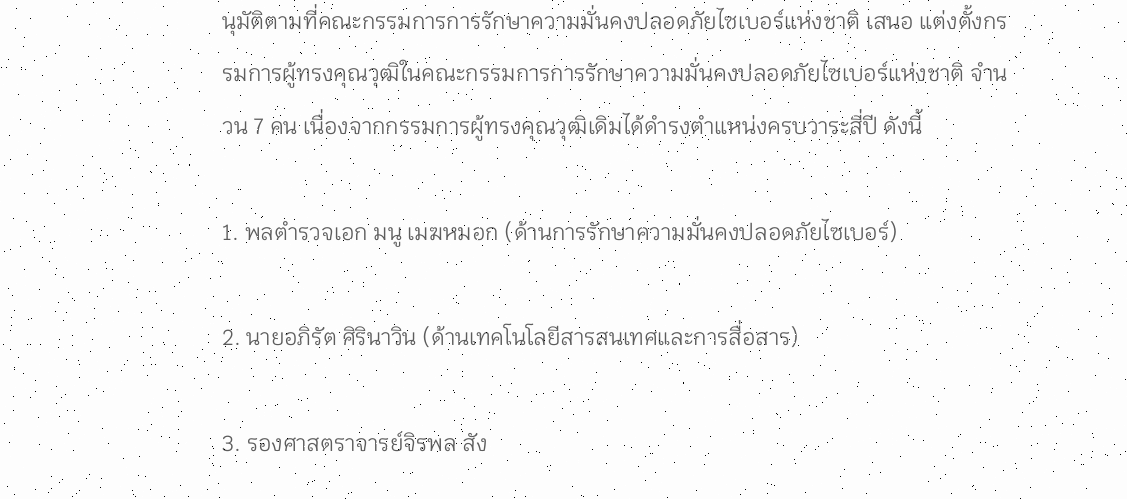นุมัติตามที่คณะกรรมการการรักษาความมั่นคงปลอดภัยไซเบอร์แห่งชาติ เสนอ แต่งตั้งกรรมการผู้ทรงคุณวุฒิในคณะกรรมการการรักษาความมั่นคงปลอดภัยไซเบอร์แห่งชาติ จำนวน 7 คน เนื่องจากกรรมการผู้ทรงคุณวุฒิเดิมได้ดำรงตำแหน่งครบวาระสี่ปี ดังนี้

1. พลตำรวจเอก มนู เมฆหมอก (ด้านการรักษาความมั่นคงปลอดภัยไซเบอร์)

2. นายอภิรัต ศิรินาวิน (ด้านเทคโนโลยีสารสนเทศและการสื่อสาร)

3. รองศาสตราจารย์จิรพล สัง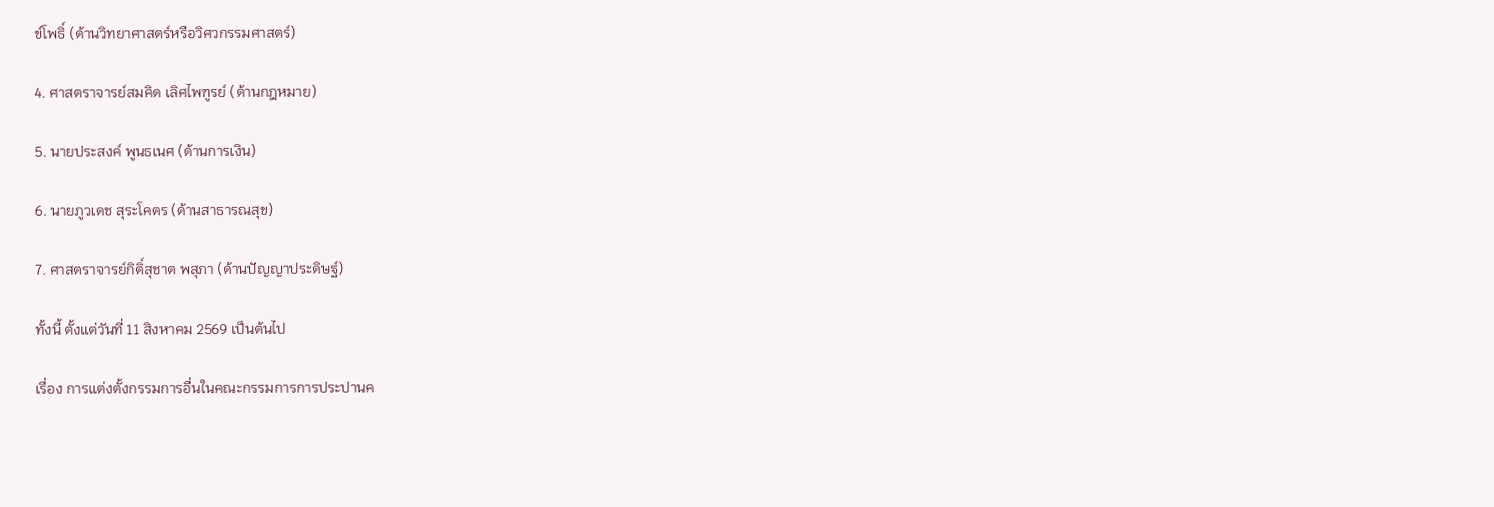ข์โพธิ์ (ด้านวิทยาศาสตร์หรือวิศวกรรมศาสตร์)

4. ศาสตราจารย์สมคิด เลิศไพฑูรย์ (ด้านกฎหมาย)

5. นายประสงค์ พูนธเนศ (ด้านการเงิน)

6. นายภูวเดช สุระโคตร (ด้านสาธารณสุข)

7. ศาสตราจารย์กิติ์สุชาต พสุภา (ด้านปัญญาประดิษฐ์)

ทั้งนี้ ตั้งแต่วันที่ 11 สิงหาคม 2569 เป็นต้นไป

เรื่อง การแต่งตั้งกรรมการอื่นในคณะกรรมการการประปานค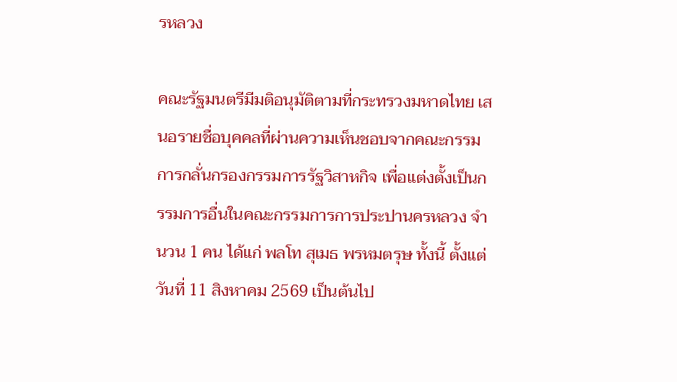รหลวง

คณะรัฐมนตรีมีมติอนุมัติตามที่กระทรวงมหาดไทย เสนอรายชื่อบุคคลที่ผ่านความเห็นชอบจากคณะกรรมการกลั่นกรองกรรมการรัฐวิสาหกิจ เพื่อแต่งตั้งเป็นกรรมการอื่นในคณะกรรมการการประปานครหลวง จำนวน 1 คน ได้แก่ พลโท สุเมธ พรหมตรุษ ทั้งนี้ ตั้งแต่วันที่ 11 สิงหาคม 2569 เป็นต้นไป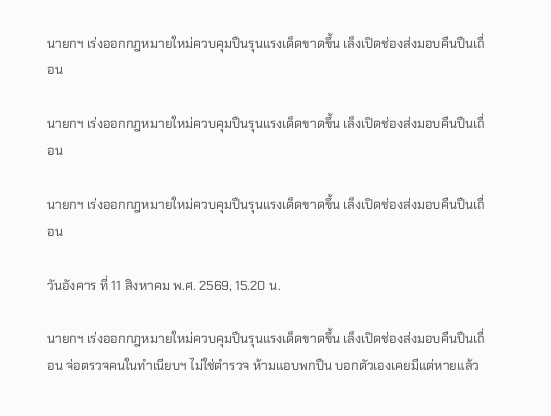นายกฯ เร่งออกกฎหมายใหม่ควบคุมปืนรุนแรงเด็ดขาดขึ้น เล็งเปิดช่องส่งมอบคืนปืนเถื่อน

นายกฯ เร่งออกกฎหมายใหม่ควบคุมปืนรุนแรงเด็ดขาดขึ้น เล็งเปิดช่องส่งมอบคืนปืนเถื่อน

นายกฯ เร่งออกกฎหมายใหม่ควบคุมปืนรุนแรงเด็ดขาดขึ้น เล็งเปิดช่องส่งมอบคืนปืนเถื่อน

วันอังคาร ที่ 11 สิงหาคม พ.ศ. 2569, 15.20 น.

นายกฯ เร่งออกกฎหมายใหม่ควบคุมปืนรุนแรงเด็ดขาดขึ้น เล็งเปิดช่องส่งมอบคืนปืนเถื่อน จ่อตรวจคนในทำเนียบฯ ไม่ใช่ตำรวจ ห้ามแอบพกปืน บอกตัวเองเคยมีแต่หายแล้ว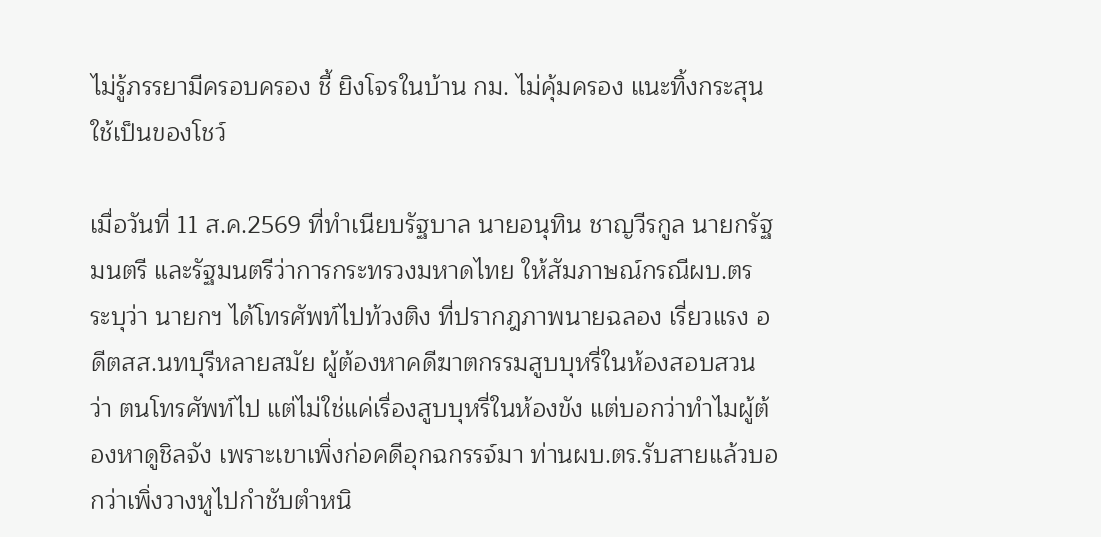ไม่รู้ภรรยามีครอบครอง ชี้ ยิงโจรในบ้าน กม. ไม่คุ้มครอง แนะทิ้งกระสุน ใช้เป็นของโชว์

เมื่อวันที่ 11 ส.ค.2569 ที่ทำเนียบรัฐบาล นายอนุทิน ชาญวีรกูล นายกรัฐมนตรี และรัฐมนตรีว่าการกระทรวงมหาดไทย ให้สัมภาษณ์กรณีผบ.ตร ระบุว่า นายกฯ ได้โทรศัพท์ไปท้วงติง ที่ปรากฎภาพนายฉลอง เรี่ยวแรง อดีตสส.นทบุรีหลายสมัย ผู้ต้องหาคดีฆาตกรรมสูบบุหรี่ในห้องสอบสวน ว่า ตนโทรศัพท์ไป แต่ไม่ใช่แค่เรื่องสูบบุหรี่ในห้องขัง แต่บอกว่าทำไมผู้ต้องหาดูชิลจัง เพราะเขาเพิ่งก่อคดีอุกฉกรรจ์มา ท่านผบ.ตร.รับสายแล้วบอกว่าเพิ่งวางหูไปกำชับตำหนิ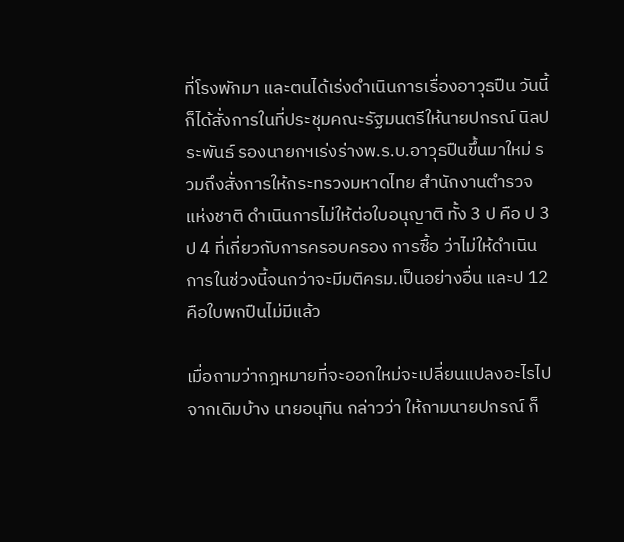ที่โรงพักมา และตนได้เร่งดำเนินการเรื่องอาวุธปืน วันนี้ก็ได้สั่งการในที่ประชุมคณะรัฐมนตรีให้นายปกรณ์ นิลประพันธ์ รองนายกฯเร่งร่างพ.ร.บ.อาวุธปืนขึ้นมาใหม่ รวมถึงสั่งการให้กระทรวงมหาดไทย สำนักงานตำรวจแห่งชาติ ดำเนินการไม่ให้ต่อใบอนุญาติ ทั้ง 3 ป คือ ป 3 ป 4 ที่เกี่ยวกับการครอบครอง การซื้อ ว่าไม่ให้ดำเนินการในช่วงนี้จนกว่าจะมีมติครม.เป็นอย่างอื่น และป 12 คือใบพกปืนไม่มีแล้ว

เมื่อถามว่ากฎหมายที่จะออกใหม่จะเปลี่ยนแปลงอะไรไปจากเดิมบ้าง นายอนุทิน กล่าวว่า ให้ถามนายปกรณ์ ก็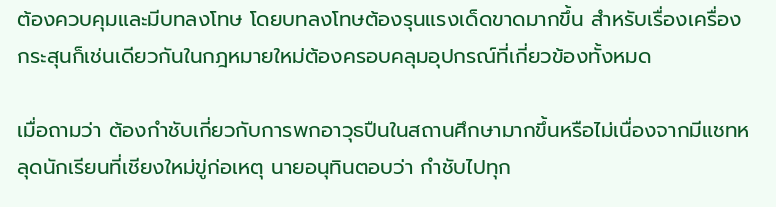ต้องควบคุมและมีบทลงโทษ โดยบทลงโทษต้องรุนแรงเด็ดขาดมากขึ้น สำหรับเรื่องเครื่องกระสุนก็เช่นเดียวกันในกฎหมายใหม่ต้องครอบคลุมอุปกรณ์ที่เกี่ยวข้องทั้งหมด

เมื่อถามว่า ต้องกำชับเกี่ยวกับการพกอาวุธปืนในสถานศึกษามากขึ้นหรือไม่เนื่องจากมีแชทหลุดนักเรียนที่เชียงใหม่ขู่ก่อเหตุ นายอนุทินตอบว่า กำชับไปทุก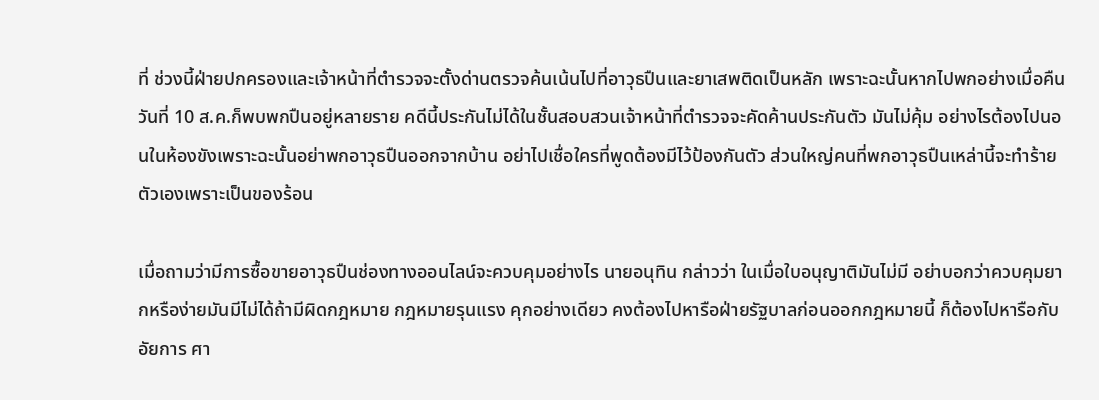ที่ ช่วงนี้ฝ่ายปกครองและเจ้าหน้าที่ตำรวจจะตั้งด่านตรวจค้นเน้นไปที่อาวุธปืนและยาเสพติดเป็นหลัก เพราะฉะนั้นหากไปพกอย่างเมื่อคืนวันที่ 10 ส.ค.ก็พบพกปืนอยู่หลายราย คดีนี้ประกันไม่ได้ในชั้นสอบสวนเจ้าหน้าที่ตำรวจจะคัดค้านประกันตัว มันไม่คุ้ม อย่างไรต้องไปนอนในห้องขังเพราะฉะนั้นอย่าพกอาวุธปืนออกจากบ้าน อย่าไปเชื่อใครที่พูดต้องมีไว้ป้องกันตัว ส่วนใหญ่คนที่พกอาวุธปืนเหล่านี้จะทำร้ายตัวเองเพราะเป็นของร้อน

เมื่อถามว่ามีการซื้อขายอาวุธปืนช่องทางออนไลน์จะควบคุมอย่างไร นายอนุทิน กล่าวว่า ในเมื่อใบอนุญาติมันไม่มี อย่าบอกว่าควบคุมยากหรือง่ายมันมีไม่ได้ถ้ามีผิดกฎหมาย กฎหมายรุนแรง คุกอย่างเดียว คงต้องไปหารือฝ่ายรัฐบาลก่อนออกกฎหมายนี้ ก็ต้องไปหารือกับอัยการ ศา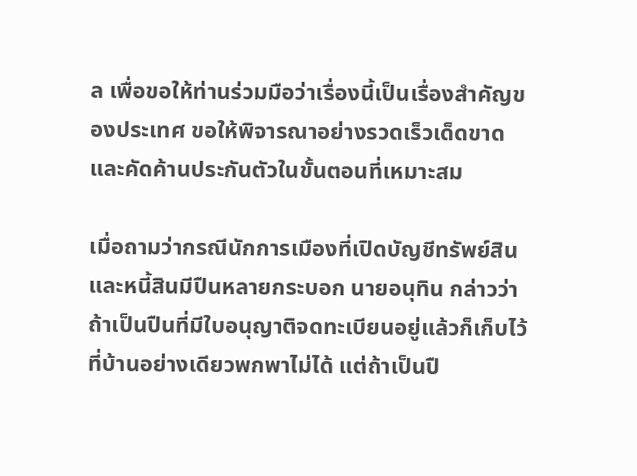ล เพื่อขอให้ท่านร่วมมือว่าเรื่องนี้เป็นเรื่องสำคัญของประเทศ ขอให้พิจารณาอย่างรวดเร็วเด็ดขาดและคัดค้านประกันตัวในขั้นตอนที่เหมาะสม

เมื่อถามว่ากรณีนักการเมืองที่เปิดบัญชีทรัพย์สินและหนี้สินมีปืนหลายกระบอก นายอนุทิน กล่าวว่า ถ้าเป็นปืนที่มีใบอนุญาติจดทะเบียนอยู่แล้วก็เก็บไว้ที่บ้านอย่างเดียวพกพาไม่ได้ แต่ถ้าเป็นปื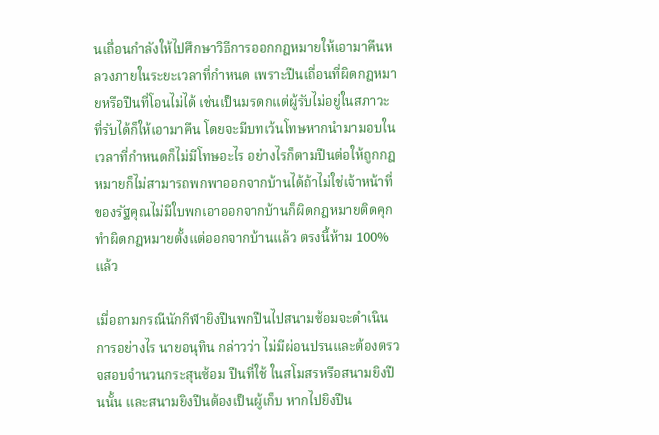นเถื่อนกำลังให้ไปศึกษาวิธีการออกกฎหมายให้เอามาคืนหลวงภายในระยะเวลาที่กำหนด เพราะปืนเถื่อนที่ผิดกฎหมายหรือปืนที่โอนไม่ได้ เช่นเป็นมรดกแต่ผู้รับไม่อยู่ในสภาวะที่รับได้ก็ให้เอามาคืน โดยจะมีบทเว้นโทษหากนำมามอบในเวลาที่กำหนดก็ไม่มีโทษอะไร อย่างไรก็ตามปืนต่อให้ถูกกฎหมายก็ไม่สามารถพกพาออกจากบ้านได้ถ้าไม่ใช่เจ้าหน้าที่ของรัฐคุณไม่มีใบพกเอาออกจากบ้านก็ผิดกฎหมายติดคุก ทำผิดกฎหมายตั้งแต่ออกจากบ้านแล้ว ตรงนี้ห้าม 100%แล้ว

เมื่อถามกรณีนักกีฬายิงปืนพกปืนไปสนามซ้อมจะดำเนินการอย่างไร นายอนุทิน กล่าวว่า ไม่มีผ่อนปรนและต้องตรวจสอบจำนวนกระสุนซ้อม ปืนที่ใช้ ในสโมสรหรือสนามยิงปืนนั้น และสนามยิงปืนต้องเป็นผู้เก็บ หากไปยิงปืน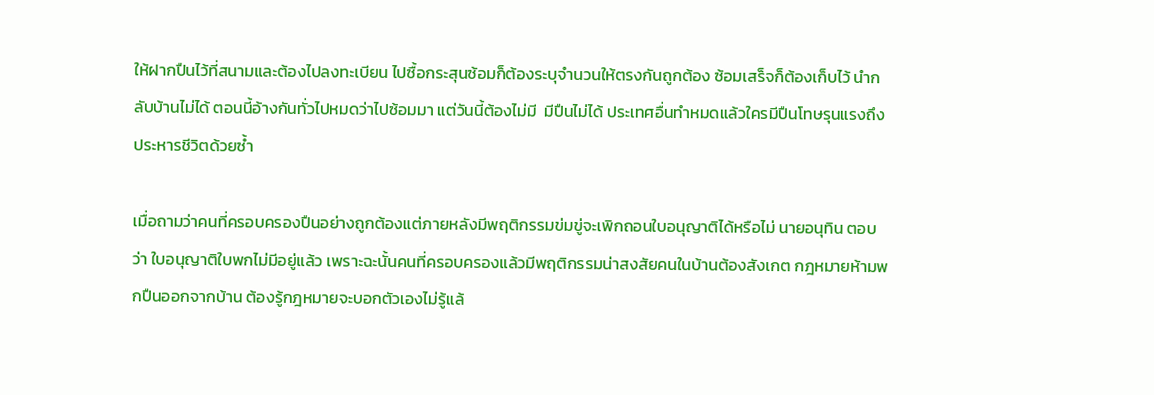ให้ฝากปืนไว้ที่สนามและต้องไปลงทะเบียน ไปซื้อกระสุนซ้อมก็ต้องระบุจำนวนให้ตรงกันถูกต้อง ซ้อมเสร็จก็ต้องเก็บไว้ นำกลับบ้านไม่ได้ ตอนนี้อ้างกันทั่วไปหมดว่าไปซ้อมมา แต่วันนี้ต้องไม่มี  มีปืนไม่ได้ ประเทศอื่นทำหมดแล้วใครมีปืนโทษรุนแรงถึงประหารชีวิตด้วยซ้ำ

เมื่อถามว่าคนที่ครอบครองปืนอย่างถูกต้องแต่ภายหลังมีพฤติกรรมข่มขู่จะเพิกถอนใบอนุญาติได้หรือไม่ นายอนุทิน ตอบว่า ใบอนุญาติใบพกไม่มีอยู่แล้ว เพราะฉะนั้นคนที่ครอบครองแล้วมีพฤติกรรมน่าสงสัยคนในบ้านต้องสังเกต กฎหมายห้ามพกปืนออกจากบ้าน ต้องรู้กฎหมายจะบอกตัวเองไม่รู้แล้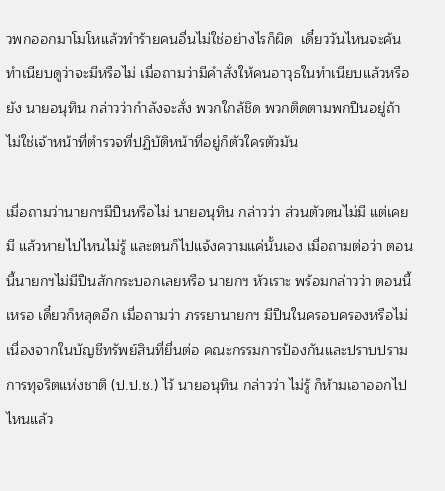วพกออกมาโมโหแล้วทำร้ายคนอื่นไม่ใช่อย่างไรก็ผิด  เดี๋ยววันไหนจะค้นทำเนียบดูว่าจะมีหรือไม่ เมื่อถามว่ามีคำสั่งให้คนอาวุธในทำเนียบแล้วหรือยัง นายอนุทิน กล่าวว่ากำลังจะสั่ง พวกใกล้ชิด พวกติดตามพกปืนอยู่ถ้าไม่ใช่เจ้าหน้าที่ตำรวจที่ปฏิบัติหน้าที่อยู่ก็ตัวใครตัวมัน

เมื่อถามว่านายกฯมีปืนหรือไม่ นายอนุทิน กล่าวว่า ส่วนตัวตนไม่มี แต่เคยมี แล้วหายไปไหนไม่รู้ และตนก็ไปแจ้งความแค่นั้นเอง เมื่อถามต่อว่า ตอนนี้นายกฯไม่มีปืนสักกระบอกเลยหรือ นายกฯ หัวเราะ พร้อมกล่าวว่า ตอนนี้เหรอ เดี๋ยวก็หลุดอีก เมื่อถามว่า ภรรยานายกฯ มีปืนในครอบครองหรือไม่ เนื่องจากในบัญชีทรัพย์สินที่ยื่นต่อ คณะกรรมการป้องกันและปราบปรามการทุจริตแห่งชาติ (ป.ป.ช.) ไว้ นายอนุทิน กล่าวว่า ไม่รู้ ก็ห้ามเอาออกไปไหนแล้ว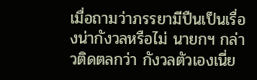เมื่อถามว่าภรรยามีปืนเป็นเรื่องน่ากังวลหรือไม่ นายกฯ กล่าวติดตลกว่า กังวลตัวเองเนี่ย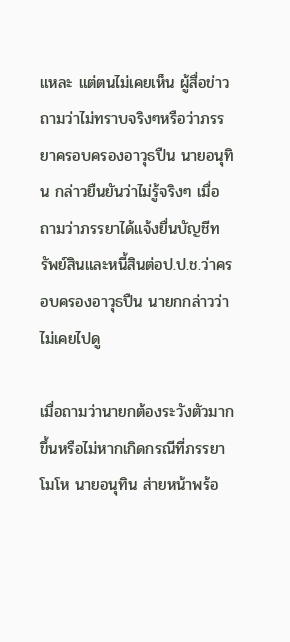แหละ แต่ตนไม่เคยเห็น ผู้สื่อข่าวถามว่าไม่ทราบจริงๆหรือว่าภรรยาครอบครองอาวุธปืน นายอนุทิน กล่าวยืนยันว่าไม่รู้จริงๆ เมื่อถามว่าภรรยาได้แจ้งยื่นบัญชีทรัพย์สินและหนี้สินต่อป.ป.ช.ว่าครอบครองอาวุธปืน นายกกล่าวว่า ไม่เคยไปดู

เมื่อถามว่านายกต้องระวังตัวมากขึ้นหรือไม่หากเกิดกรณีที่ภรรยาโมโห นายอนุทิน ส่ายหน้าพร้อ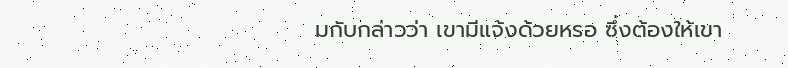มกับกล่าวว่า เขามีแจ้งด้วยหรอ ซึ่งต้องให้เขา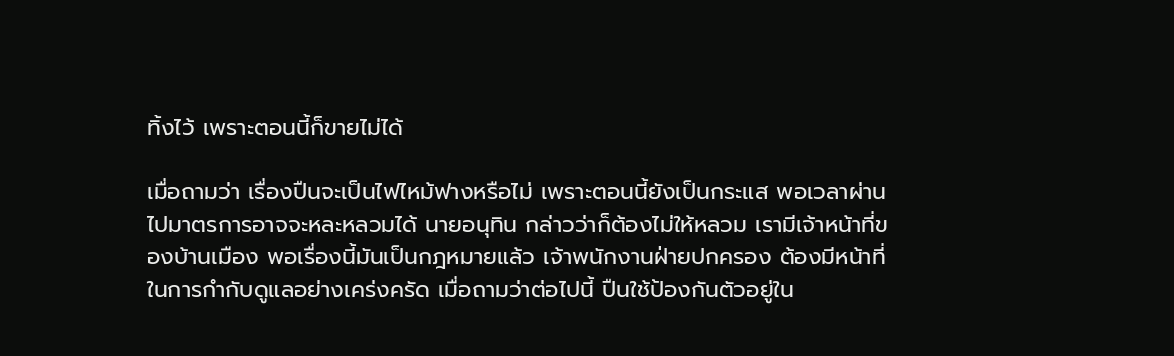ทิ้งไว้ เพราะตอนนี้ก็ขายไม่ได้

เมื่อถามว่า เรื่องปืนจะเป็นไฟไหม้ฟางหรือไม่ เพราะตอนนี้ยังเป็นกระแส พอเวลาผ่านไปมาตรการอาจจะหละหลวมได้ นายอนุทิน กล่าวว่าก็ต้องไม่ให้หลวม เรามีเจ้าหน้าที่ของบ้านเมือง พอเรื่องนี้มันเป็นกฎหมายแล้ว เจ้าพนักงานฝ่ายปกครอง ต้องมีหน้าที่ในการกํากับดูแลอย่างเคร่งครัด เมื่อถามว่าต่อไปนี้ ปืนใช้ป้องกันตัวอยู่ใน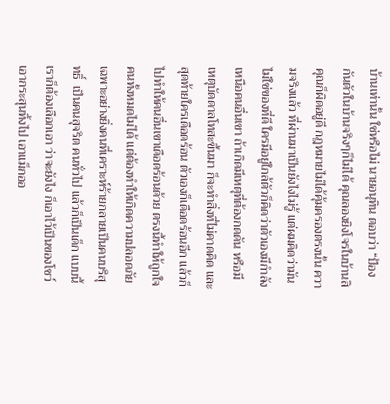บ้านเท่านั้น ใช่หรือไม่ นายอนุทิน ตอบว่า “ป้องกันตัวในบ้านจริงๆก็ไม่ได้ คุณลองยิงโจรในบ้านสิ คุณก็ผิดอยู่ดี กฎหมายไม่ได้คุ้มครองตรงนั้น ความจริงแล้ว ที่ผ่านมาเป็นยังไงไม่รู้ แต่ผมคิดว่ามันไม่ใช่ของที่ดี ใครมีอยู่ใกล้ตัวก็คิดว่าตัวเองมีกําลังเหนือคนอื่นเขา ถ้าเกิดมีเหตุที่ต้องกดดัน หรือมีเหตุบัดดาลโทสะขึ้นมา ก็จะทําสิ่งที่ไม่คาดคิด และสุดท้ายใครเดือดร้อน ตัวเองก็เดือดร้อนอีก แล้วก็ไปทําให้คนอื่นเขาเดือดร้อนด้วย ตรงนี้ทําให้ถูกใจคนทั้งหมดไม่ได้ แต่ต้องทำให้เกิดความปลอดภัย เฉพาะอย่างยิ่งคนที่เคราะห์ร้ายกลายเป็นคนบริสุทธิ์  เป็นคนสุจริต คนทั่วไป แล้วก็เป็นเด็ก แบบนี้เราก็ต้องเลือกเอา ว่าจะยังไง ก็เอาไว้เป็นของโชว์ เอากระสุนทิ้งไป เอาแม็กออ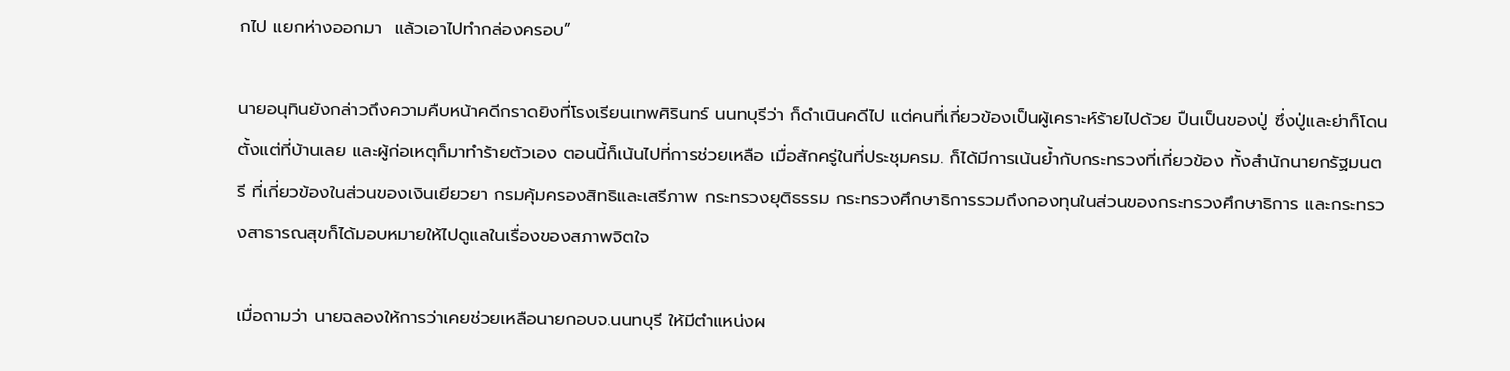กไป แยกห่างออกมา  แล้วเอาไปทํากล่องครอบ”

นายอนุทินยังกล่าวถึงความคืบหน้าคดีกราดยิงที่โรงเรียนเทพศิรินทร์ นนทบุรีว่า ก็ดำเนินคดีไป แต่คนที่เกี่ยวข้องเป็นผู้เคราะห์ร้ายไปด้วย ปืนเป็นของปู่ ซึ่งปู่และย่าก็โดนตั้งแต่ที่บ้านเลย และผู้ก่อเหตุก็มาทำร้ายตัวเอง ตอนนี้ก็เน้นไปที่การช่วยเหลือ เมื่อสักครู่ในที่ประชุมครม. ก็ได้มีการเน้นย้ำกับกระทรวงที่เกี่ยวข้อง ทั้งสำนักนายกรัฐมนตรี ที่เกี่ยวข้องในส่วนของเงินเยียวยา กรมคุ้มครองสิทธิและเสรีภาพ กระทรวงยุติธรรม กระทรวงศึกษาธิการรวมถึงกองทุนในส่วนของกระทรวงศึกษาธิการ และกระทรวงสาธารณสุขก็ได้มอบหมายให้ไปดูแลในเรื่องของสภาพจิตใจ

เมื่อถามว่า นายฉลองให้การว่าเคยช่วยเหลือนายกอบจ.นนทบุรี ให้มีตำแหน่งผ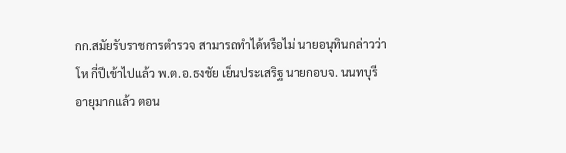กก.สมัยรับราชการตำรวจ สามารถทำได้หรือไม่ นายอนุทินกล่าวว่า โห กี่ปีเข้าไปแล้ว พ.ต.อ.ธงชัย เย็นประเสริฐ นายกอบจ. นนทบุรี อายุมากแล้ว ตอน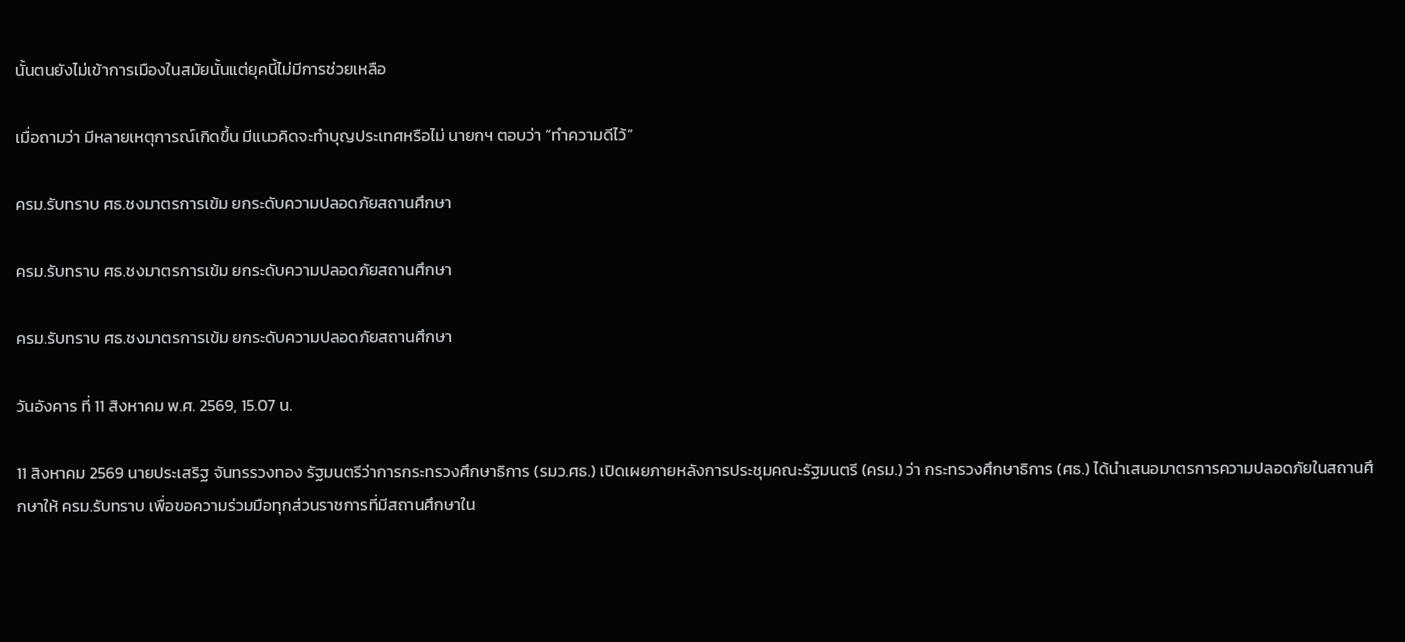นั้นตนยังไม่เข้าการเมืองในสมัยนั้นแต่ยุคนี้ไม่มีการช่วยเหลือ

เมื่อถามว่า มีหลายเหตุการณ์เกิดขึ้น มีแนวคิดจะทําบุญประเทศหรือไม่ นายกฯ ตอบว่า “ทำความดีไว้”

ครม.รับทราบ ศธ.ชงมาตรการเข้ม ยกระดับความปลอดภัยสถานศึกษา

ครม.รับทราบ ศธ.ชงมาตรการเข้ม ยกระดับความปลอดภัยสถานศึกษา

ครม.รับทราบ ศธ.ชงมาตรการเข้ม ยกระดับความปลอดภัยสถานศึกษา

วันอังคาร ที่ 11 สิงหาคม พ.ศ. 2569, 15.07 น.

11 สิงหาคม 2569 นายประเสริฐ จันทรรวงทอง รัฐมนตรีว่าการกระทรวงศึกษาธิการ (รมว.ศธ.) เปิดเผยภายหลังการประชุมคณะรัฐมนตรี (ครม.) ว่า กระทรวงศึกษาธิการ (ศธ.) ได้นำเสนอมาตรการความปลอดภัยในสถานศึกษาให้ ครม.รับทราบ เพื่อขอความร่วมมือทุกส่วนราชการที่มีสถานศึกษาใน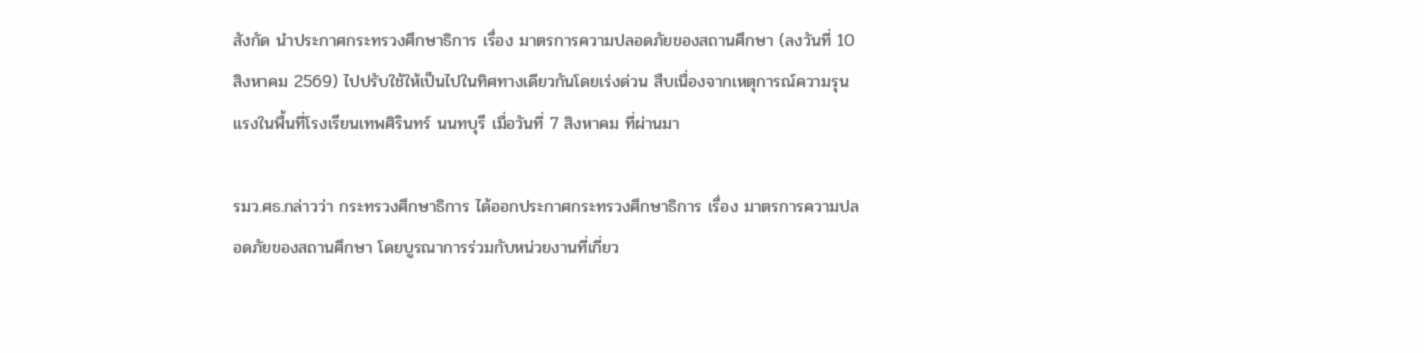สังกัด นำประกาศกระทรวงศึกษาธิการ เรื่อง มาตรการความปลอดภัยของสถานศึกษา (ลงวันที่ 10 สิงหาคม 2569) ไปปรับใช้ให้เป็นไปในทิศทางเดียวกันโดยเร่งด่วน สืบเนื่องจากเหตุการณ์ความรุนแรงในพื้นที่โรงเรียนเทพศิรินทร์ นนทบุรี เมื่อวันที่ 7 สิงหาคม ที่ผ่านมา

รมว.ศธ.กล่าวว่า กระทรวงศึกษาธิการ ได้ออกประกาศกระทรวงศึกษาธิการ เรื่อง มาตรการความปลอดภัยของสถานศึกษา โดยบูรณาการร่วมกับหน่วยงานที่เกี่ยว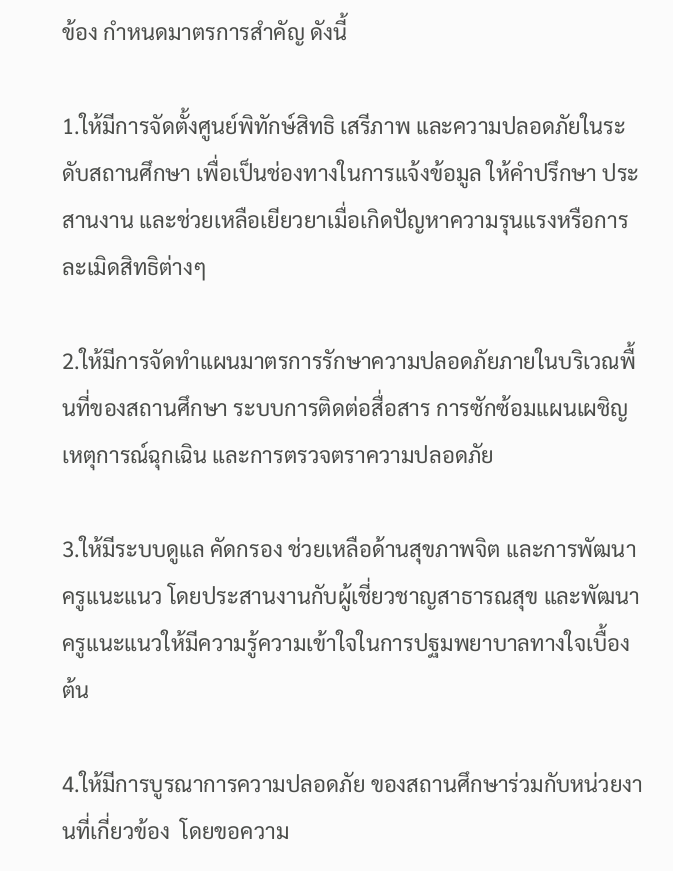ข้อง กำหนดมาตรการสำคัญ ดังนี้

1.ให้มีการจัดตั้งศูนย์พิทักษ์สิทธิ เสรีภาพ และความปลอดภัยในระดับสถานศึกษา เพื่อเป็นช่องทางในการแจ้งข้อมูล ให้คำปรึกษา ประสานงาน และช่วยเหลือเยียวยาเมื่อเกิดปัญหาความรุนแรงหรือการละเมิดสิทธิต่างๆ

2.ให้มีการจัดทำแผนมาตรการรักษาความปลอดภัยภายในบริเวณพื้นที่ของสถานศึกษา ระบบการติดต่อสื่อสาร การซักซ้อมแผนเผชิญเหตุการณ์ฉุกเฉิน และการตรวจตราความปลอดภัย

3.ให้มีระบบดูแล คัดกรอง ช่วยเหลือด้านสุขภาพจิต และการพัฒนาครูแนะแนว โดยประสานงานกับผู้เชี่ยวชาญสาธารณสุข และพัฒนาครูแนะแนวให้มีความรู้ความเข้าใจในการปฐมพยาบาลทางใจเบื้องต้น

4.ให้มีการบูรณาการความปลอดภัย ของสถานศึกษาร่วมกับหน่วยงานที่เกี่ยวข้อง  โดยขอความ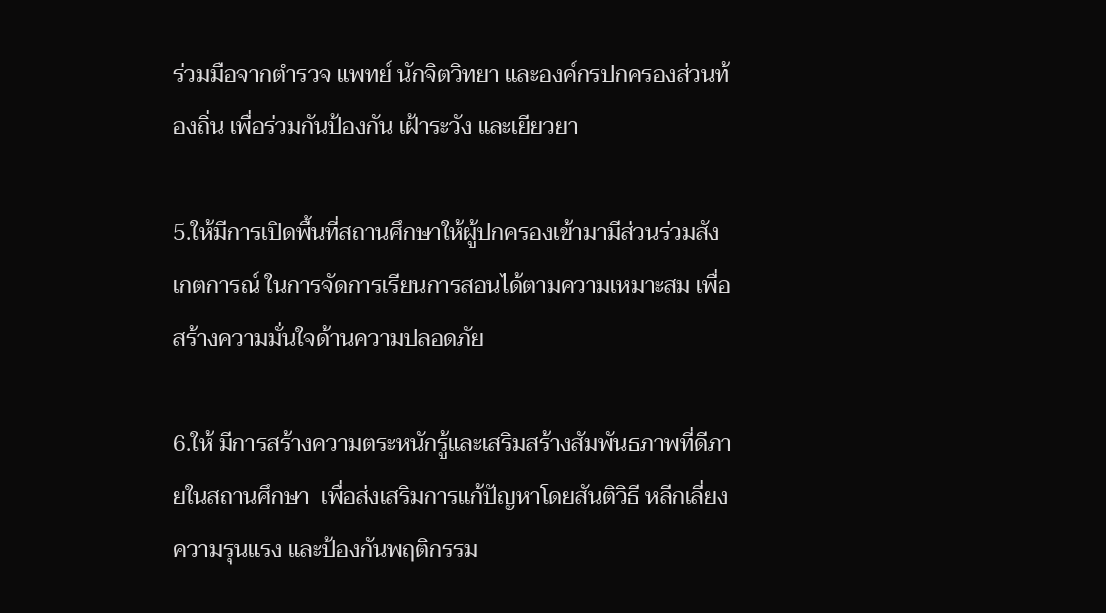ร่วมมือจากตำรวจ แพทย์ นักจิตวิทยา และองค์กรปกครองส่วนท้องถิ่น เพื่อร่วมกันป้องกัน เฝ้าระวัง และเยียวยา

5.ให้มีการเปิดพื้นที่สถานศึกษาให้ผู้ปกครองเข้ามามีส่วนร่วมสังเกตการณ์ ในการจัดการเรียนการสอนได้ตามความเหมาะสม เพื่อสร้างความมั่นใจด้านความปลอดภัย

6.ให้ มีการสร้างความตระหนักรู้และเสริมสร้างสัมพันธภาพที่ดีภายในสถานศึกษา  เพื่อส่งเสริมการแก้ปัญหาโดยสันติวิธี หลีกเลี่ยงความรุนแรง และป้องกันพฤติกรรม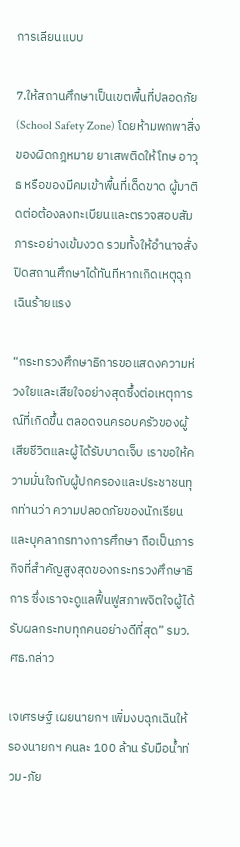การเลียนแบบ

7.ให้สถานศึกษาเป็นเขตพื้นที่ปลอดภัย (School Safety Zone) โดยห้ามพกพาสิ่งของผิดกฎหมาย ยาเสพติดให้โทษ อาวุธ หรือของมีคมเข้าพื้นที่เด็ดขาด ผู้มาติดต่อต้องลงทะเบียนและตรวจสอบสัมภาระอย่างเข้มงวด รวมทั้งให้อำนาจสั่งปิดสถานศึกษาได้ทันทีหากเกิดเหตุฉุกเฉินร้ายแรง

“กระทรวงศึกษาธิการขอแสดงความห่วงใยและเสียใจอย่างสุดซึ้งต่อเหตุการณ์ที่เกิดขึ้น ตลอดจนครอบครัวของผู้เสียชีวิตและผู้ได้รับบาดเจ็บ เราขอให้ความมั่นใจกับผู้ปกครองและประชาชนทุกท่านว่า ความปลอดภัยของนักเรียนและบุคลากรทางการศึกษา ถือเป็นภารกิจที่สำคัญสูงสุดของกระทรวงศึกษาธิการ ซึ่งเราจะดูแลฟื้นฟูสภาพจิตใจผู้ได้รับผลกระทบทุกคนอย่างดีที่สุด” รมว.ศธ.กล่าว

เจเศรษฐ์ เผยนายกฯ เพิ่มงบฉุกเฉินให้รองนายกฯ คนละ 100 ล้าน รับมือน้ำท่วม-ภัย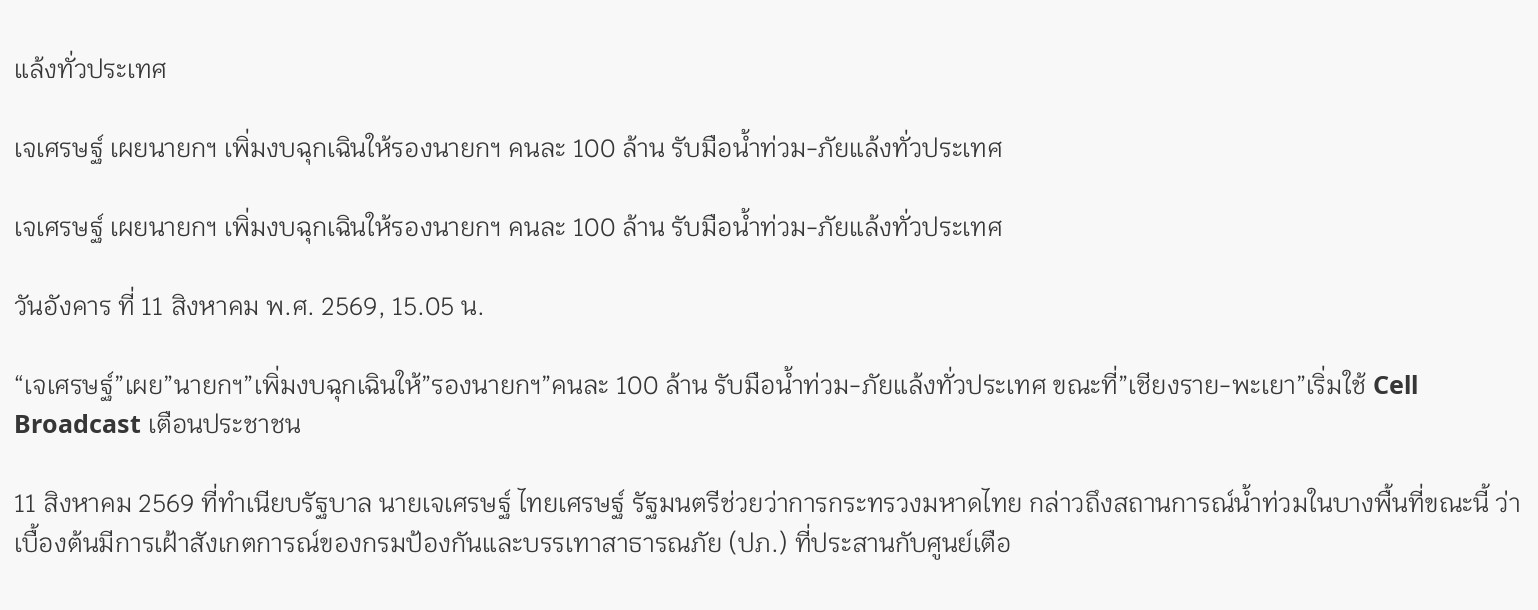แล้งทั่วประเทศ

เจเศรษฐ์ เผยนายกฯ เพิ่มงบฉุกเฉินให้รองนายกฯ คนละ 100 ล้าน รับมือน้ำท่วม-ภัยแล้งทั่วประเทศ

เจเศรษฐ์ เผยนายกฯ เพิ่มงบฉุกเฉินให้รองนายกฯ คนละ 100 ล้าน รับมือน้ำท่วม-ภัยแล้งทั่วประเทศ

วันอังคาร ที่ 11 สิงหาคม พ.ศ. 2569, 15.05 น.

“เจเศรษฐ์”เผย”นายกฯ”เพิ่มงบฉุกเฉินให้”รองนายกฯ”คนละ 100 ล้าน รับมือน้ำท่วม-ภัยแล้งทั่วประเทศ ขณะที่”เชียงราย-พะเยา”เริ่มใช้ Cell Broadcast เตือนประชาชน

11 สิงหาคม 2569 ที่ทำเนียบรัฐบาล นายเจเศรษฐ์ ไทยเศรษฐ์ รัฐมนตรีช่วยว่าการกระทรวงมหาดไทย กล่าวถึงสถานการณ์น้ำท่วมในบางพื้นที่ขณะนี้ ว่า เบื้องต้นมีการเฝ้าสังเกตการณ์ของกรมป้องกันและบรรเทาสาธารณภัย (ปภ.) ที่ประสานกับศูนย์เตือ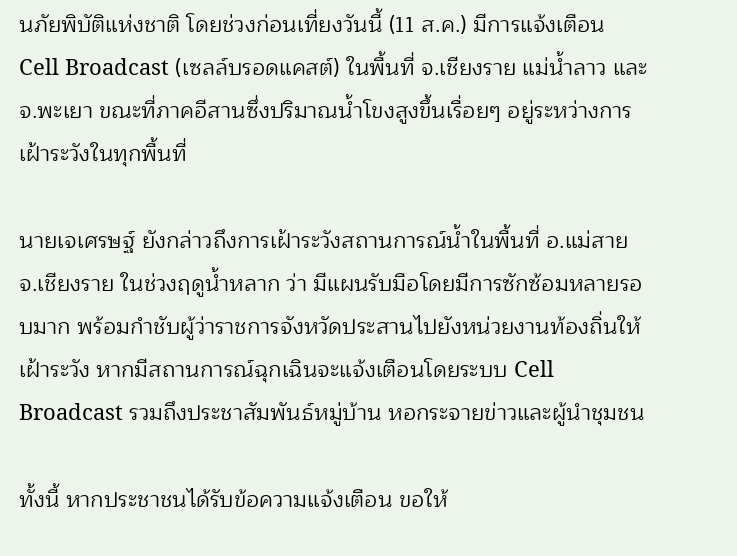นภัยพิบัติแห่งชาติ โดยช่วงก่อนเที่ยงวันนี้ (11 ส.ค.) มีการแจ้งเตือน Cell Broadcast (เซลล์บรอดแคสต์) ในพื้นที่ จ.เชียงราย แม่น้ำลาว และ จ.พะเยา ขณะที่ภาคอีสานซึ่งปริมาณน้ำโขงสูงขึ้นเรื่อยๆ อยู่ระหว่างการเฝ้าระวังในทุกพื้นที่

นายเจเศรษฐ์ ยังกล่าวถึงการเฝ้าระวังสถานการณ์น้ำในพื้นที่ อ.แม่สาย จ.เชียงราย ในช่วงฤดูน้ำหลาก ว่า มีแผนรับมือโดยมีการซักซ้อมหลายรอบมาก พร้อมกำชับผู้ว่าราชการจังหวัดประสานไปยังหน่วยงานท้องถิ่นให้เฝ้าระวัง หากมีสถานการณ์ฉุกเฉินจะแจ้งเตือนโดยระบบ Cell Broadcast รวมถึงประชาสัมพันธ์หมู่บ้าน หอกระจายข่าวและผู้นำชุมชน

ทั้งนี้ หากประชาชนได้รับข้อความแจ้งเตือน ขอให้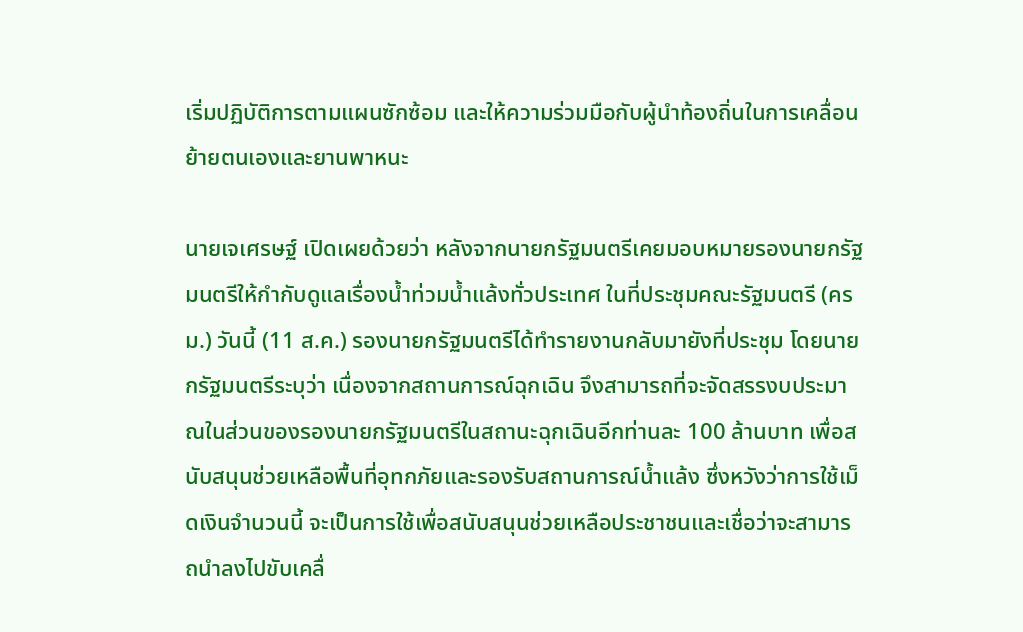เริ่มปฏิบัติการตามแผนซักซ้อม และให้ความร่วมมือกับผู้นำท้องถิ่นในการเคลื่อนย้ายตนเองและยานพาหนะ

นายเจเศรษฐ์ เปิดเผยด้วยว่า หลังจากนายกรัฐมนตรีเคยมอบหมายรองนายกรัฐมนตรีให้กำกับดูแลเรื่องน้ำท่วมน้ำแล้งทั่วประเทศ ในที่ประชุมคณะรัฐมนตรี (ครม.) วันนี้ (11 ส.ค.) รองนายกรัฐมนตรีได้ทำรายงานกลับมายังที่ประชุม โดยนายกรัฐมนตรีระบุว่า เนื่องจากสถานการณ์ฉุกเฉิน จึงสามารถที่จะจัดสรรงบประมาณในส่วนของรองนายกรัฐมนตรีในสถานะฉุกเฉินอีกท่านละ 100 ล้านบาท เพื่อสนับสนุนช่วยเหลือพื้นที่อุทกภัยและรองรับสถานการณ์น้ำแล้ง ซึ่งหวังว่าการใช้เม็ดเงินจำนวนนี้ จะเป็นการใช้เพื่อสนับสนุนช่วยเหลือประชาชนและเชื่อว่าจะสามารถนำลงไปขับเคลื่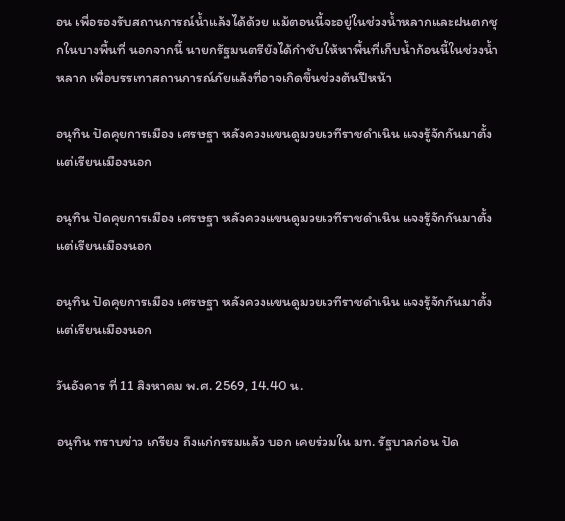อน เพื่อรองรับสถานการณ์น้ำแล้งได้ด้วย แม้ตอนนี้จะอยู่ในช่วงน้ำหลากและฝนตกชุกในบางพื้นที่ นอกจากนี้ นายกรัฐมนตรียังได้กำชับให้หาพื้นที่เก็บน้ำก้อนนี้ในช่วงน้ำหลาก เพื่อบรรเทาสถานการณ์ภัยแล้งที่อาจเกิดขึ้นช่วงต้นปีหน้า

อนุทิน ปัดคุยการเมือง เศรษฐา หลังควงแขนดูมวยเวทีราชดำเนิน แจงรู้จักกันมาตั้งแต่เรียนเมืองนอก

อนุทิน ปัดคุยการเมือง เศรษฐา หลังควงแขนดูมวยเวทีราชดำเนิน แจงรู้จักกันมาตั้งแต่เรียนเมืองนอก

อนุทิน ปัดคุยการเมือง เศรษฐา หลังควงแขนดูมวยเวทีราชดำเนิน แจงรู้จักกันมาตั้งแต่เรียนเมืองนอก

วันอังคาร ที่ 11 สิงหาคม พ.ศ. 2569, 14.40 น.

อนุทิน ทราบข่าว เกรียง ถึงแก่กรรมแล้ว บอก เคยร่วมใน มท. รัฐบาลก่อน ปัด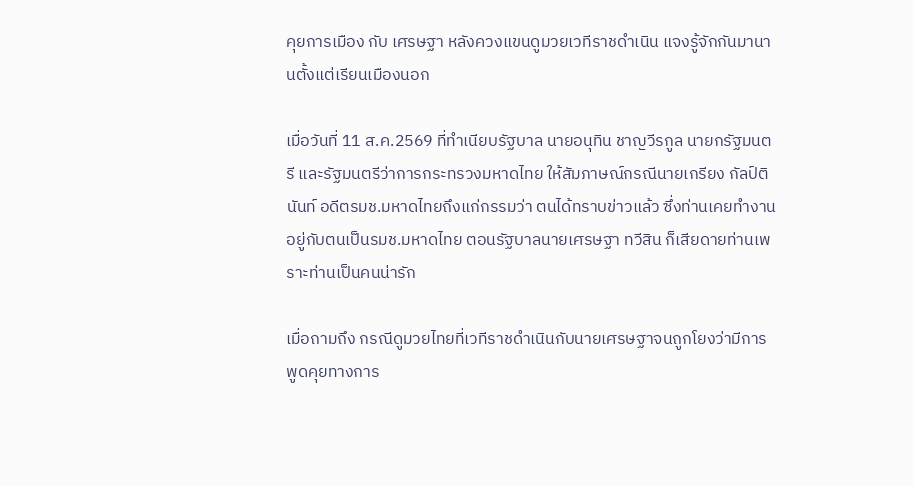คุยการเมือง กับ เศรษฐา หลังควงแขนดูมวยเวทีราชดำเนิน แจงรู้จักกันมานานตั้งแต่เรียนเมืองนอก

เมื่อวันที่ 11 ส.ค.2569 ที่ทำเนียบรัฐบาล นายอนุทิน ชาญวีรกูล นายกรัฐมนตรี และรัฐมนตรีว่าการกระทรวงมหาดไทย ให้สัมภาษณ์กรณีนายเกรียง กัลป์ตินันท์ อดีตรมช.มหาดไทยถึงแก่กรรมว่า ตนได้ทราบข่าวแล้ว ซึ่งท่านเคยทำงานอยู่กับตนเป็นรมช.มหาดไทย ตอนรัฐบาลนายเศรษฐา ทวีสิน ก็เสียดายท่านเพราะท่านเป็นคนน่ารัก

เมื่อถามถึง กรณีดูมวยไทยที่เวทีราชดำเนินกับนายเศรษฐาจนถูกโยงว่ามีการพูดคุยทางการ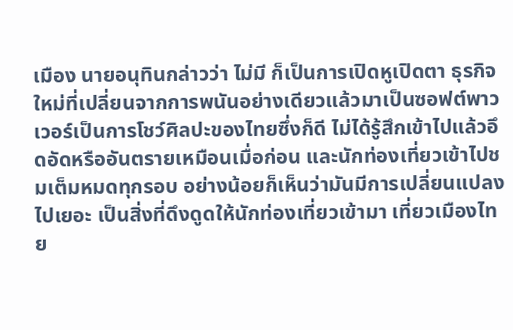เมือง นายอนุทินกล่าวว่า ไม่มี ก็เป็นการเปิดหูเปิดตา ธุรกิจใหม่ที่เปลี่ยนจากการพนันอย่างเดียวแล้วมาเป็นซอฟต์พาวเวอร์เป็นการโชว์ศิลปะของไทยซึ่งก็ดี ไม่ได้รู้สึกเข้าไปแล้วอึดอัดหรืออันตรายเหมือนเมื่อก่อน และนักท่องเที่ยวเข้าไปชมเต็มหมดทุกรอบ อย่างน้อยก็เห็นว่ามันมีการเปลี่ยนแปลงไปเยอะ เป็นสิ่งที่ดึงดูดให้นักท่องเที่ยวเข้ามา เที่ยวเมืองไทย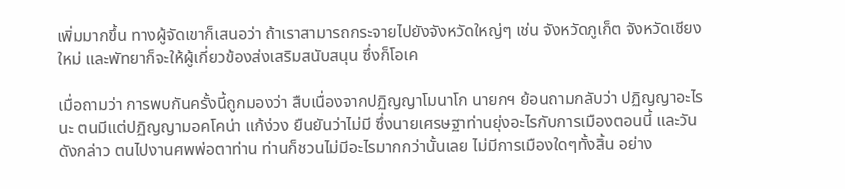เพิ่มมากขึ้น ทางผู้จัดเขาก็เสนอว่า ถ้าเราสามารถกระจายไปยังจังหวัดใหญ่ๆ เช่น จังหวัดภูเก็ต จังหวัดเชียงใหม่ และพัทยาก็จะให้ผู้เกี่ยวข้องส่งเสริมสนับสนุน ซึ่งก็โอเค

เมื่อถามว่า การพบกันครั้งนี้ถูกมองว่า สืบเนื่องจากปฏิญญาโมนาโก นายกฯ ย้อนถามกลับว่า ปฏิญญาอะไรนะ ตนมีแต่ปฏิญญามอคโคน่า แก้ง่วง ยืนยันว่าไม่มี ซึ่งนายเศรษฐาท่านยุ่งอะไรกับการเมืองตอนนี้ และวันดังกล่าว ตนไปงานศพพ่อตาท่าน ท่านก็ชวนไม่มีอะไรมากกว่านั้นเลย ไม่มีการเมืองใดๆทั้งสิ้น อย่าง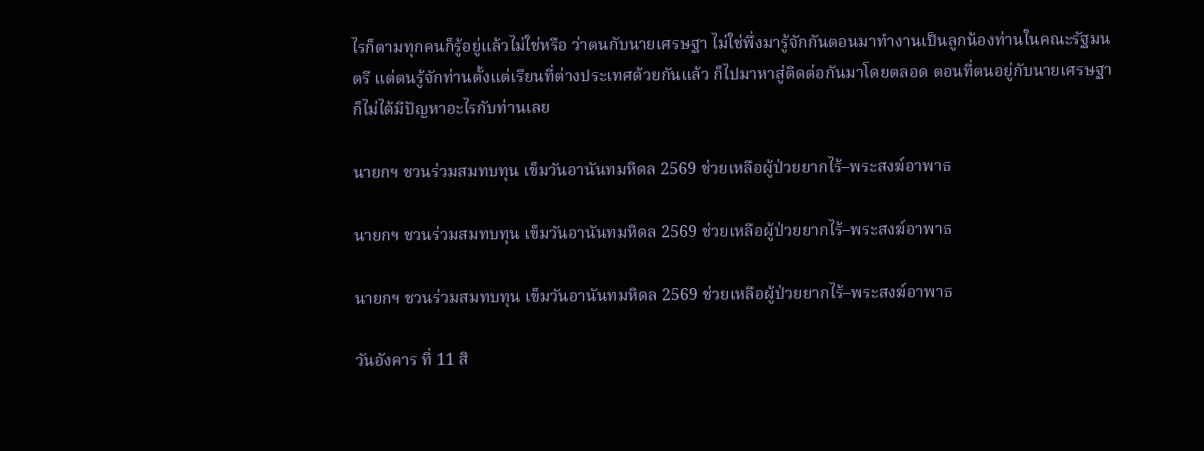ไรก็ตามทุกคนก็รู้อยู่แล้วไม่ใช่หรือ ว่าตนกับนายเศรษฐา ไม่ใช่พึ่งมารู้จักกันตอนมาทำงานเป็นลูกน้องท่านในคณะรัฐมนตรี แต่ตนรู้จักท่านตั้งแต่เรียนที่ต่างประเทศด้วยกันแล้ว ก็ไปมาหาสู่ติดต่อกันมาโดยตลอด ตอนที่ตนอยู่กับนายเศรษฐาก็ไม่ได้มีปัญหาอะไรกับท่านเลย

นายกฯ ชวนร่วมสมทบทุน เข็มวันอานันทมหิดล 2569 ช่วยเหลือผู้ป่วยยากไร้–พระสงฆ์อาพาธ

นายกฯ ชวนร่วมสมทบทุน เข็มวันอานันทมหิดล 2569 ช่วยเหลือผู้ป่วยยากไร้–พระสงฆ์อาพาธ

นายกฯ ชวนร่วมสมทบทุน เข็มวันอานันทมหิดล 2569 ช่วยเหลือผู้ป่วยยากไร้–พระสงฆ์อาพาธ

วันอังคาร ที่ 11 สิ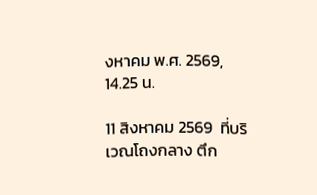งหาคม พ.ศ. 2569, 14.25 น.

11 สิงหาคม 2569  ที่บริเวณโถงกลาง ตึก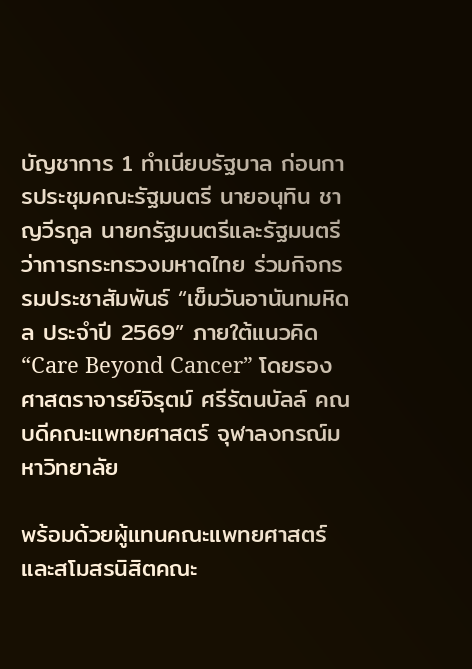บัญชาการ 1 ทำเนียบรัฐบาล ก่อนการประชุมคณะรัฐมนตรี นายอนุทิน ชาญวีรกูล นายกรัฐมนตรีและรัฐมนตรีว่าการกระทรวงมหาดไทย ร่วมกิจกรรมประชาสัมพันธ์ “เข็มวันอานันทมหิดล ประจำปี 2569” ภายใต้แนวคิด “Care Beyond Cancer” โดยรองศาสตราจารย์จิรุตม์ ศรีรัตนบัลล์ คณบดีคณะแพทยศาสตร์ จุฬาลงกรณ์มหาวิทยาลัย

พร้อมด้วยผู้แทนคณะแพทยศาสตร์และสโมสรนิสิตคณะ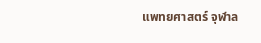แพทยศาสตร์ จุฬาล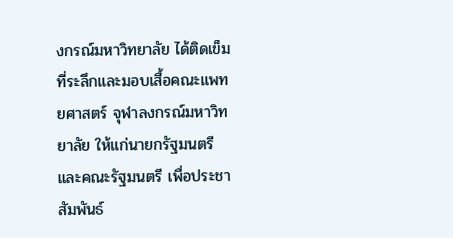งกรณ์มหาวิทยาลัย ได้ติดเข็มที่ระลึกและมอบเสื้อคณะแพทยศาสตร์ จุฬาลงกรณ์มหาวิทยาลัย ให้แก่นายกรัฐมนตรีและคณะรัฐมนตรี เพื่อประชาสัมพันธ์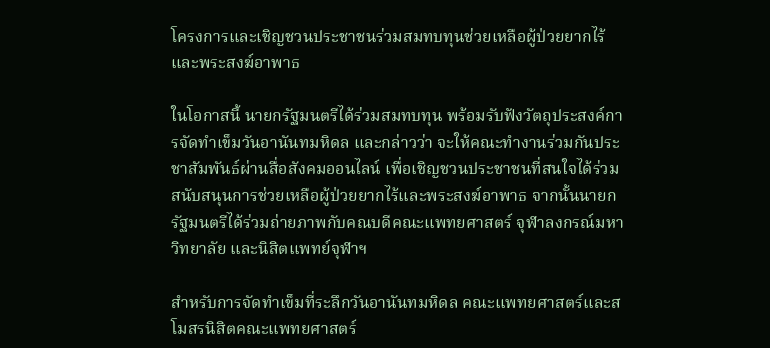โครงการและเชิญชวนประชาชนร่วมสมทบทุนช่วยเหลือผู้ป่วยยากไร้และพระสงฆ์อาพาธ

ในโอกาสนี้ นายกรัฐมนตรีได้ร่วมสมทบทุน พร้อมรับฟังวัตถุประสงค์การจัดทำเข็มวันอานันทมหิดล และกล่าวว่า จะให้คณะทำงานร่วมกันประชาสัมพันธ์ผ่านสื่อสังคมออนไลน์ เพื่อเชิญชวนประชาชนที่สนใจได้ร่วมสนับสนุนการช่วยเหลือผู้ป่วยยากไร้และพระสงฆ์อาพาธ จากนั้นนายกรัฐมนตรีได้ร่วมถ่ายภาพกับคณบดีคณะแพทยศาสตร์ จุฬาลงกรณ์มหาวิทยาลัย และนิสิตแพทย์จุฬาฯ

สำหรับการจัดทำเข็มที่ระลึกวันอานันทมหิดล คณะแพทยศาสตร์และสโมสรนิสิตคณะแพทยศาสตร์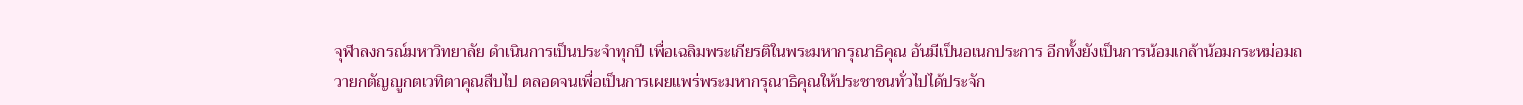จุฬาลงกรณ์มหาวิทยาลัย ดำเนินการเป็นประจำทุกปี เพื่อเฉลิมพระเกียรติในพระมหากรุณาธิคุณ อันมีเป็นอเนกประการ อีกทั้งยังเป็นการน้อมเกล้าน้อมกระหม่อมถวายกตัญญูกตเวทิตาคุณสืบไป ตลอดจนเพื่อเป็นการเผยแพร่พระมหากรุณาธิคุณให้ประชาชนทั่วไปได้ประจัก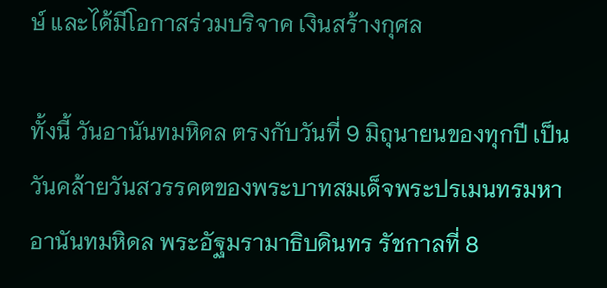ษ์ และได้มีโอกาสร่วมบริจาค เงินสร้างกุศล

ทั้งนี้ วันอานันทมหิดล ตรงกับวันที่ 9 มิถุนายนของทุกปี เป็นวันคล้ายวันสวรรคตของพระบาทสมเด็จพระปรเมนทรมหาอานันทมหิดล พระอัฐมรามาธิบดินทร รัชกาลที่ 8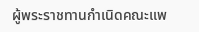ผู้พระราชทานกำเนิดคณะแพ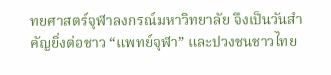ทยศาสตร์จุฬาลงกรณ์มหาวิทยาลัย จึงเป็นวันสำคัญยิ่งต่อชาว “แพทย์จุฬา” และปวงชนชาวไทย